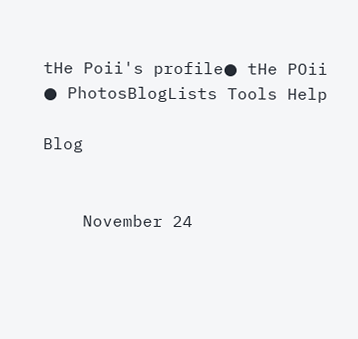tHe Poii's profile● tHe POii ● PhotosBlogLists Tools Help

Blog


    November 24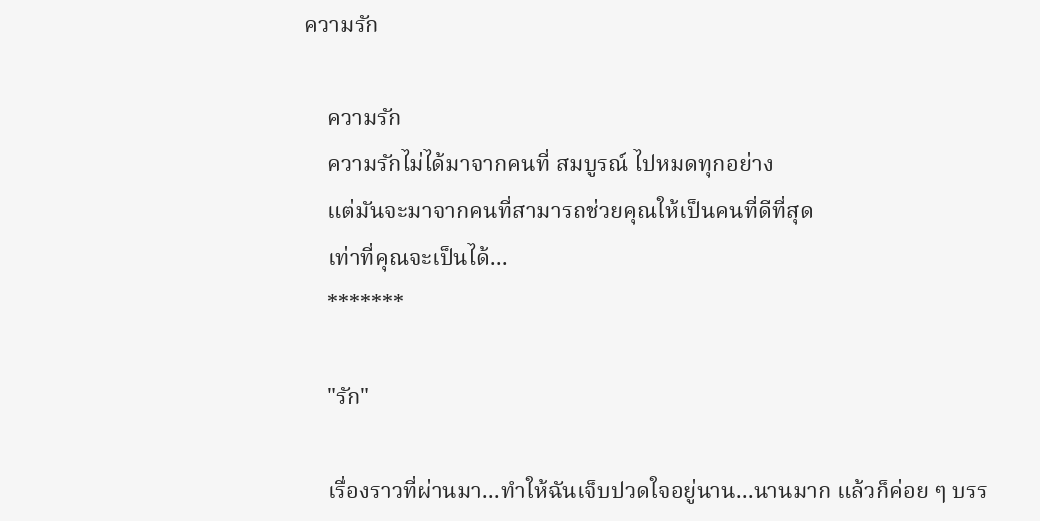ความรัก

    ความรัก
    ความรักไม่ได้มาจากคนที่ สมบูรณ์ ไปหมดทุกอย่าง
    แต่มันจะมาจากคนที่สามารถช่วยคุณให้เป็นคนที่ดีที่สุด
    เท่าที่คุณจะเป็นได้...
    *******

    "รัก"

    เรื่องราวที่ผ่านมา...ทำให้ฉันเจ็บปวดใจอยู่นาน...นานมาก แล้วก็ค่อย ๆ บรร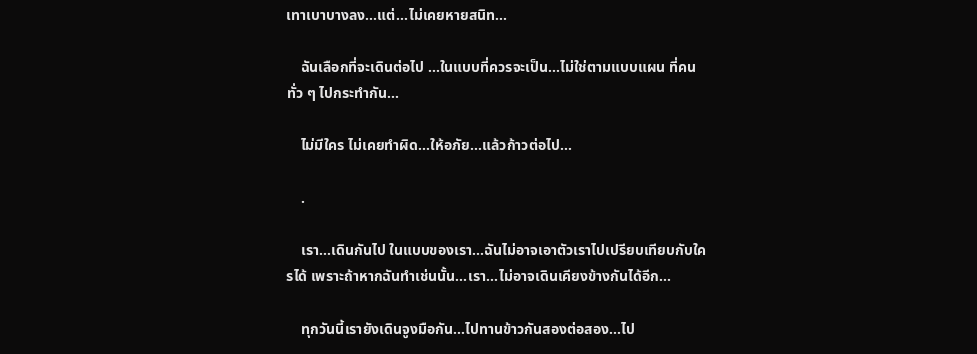เทาเบาบางลง...แต่...ไม่เคยหายสนิท...

    ฉันเลือกที่จะเดินต่อไป ...ในแบบที่ควรจะเป็น...ไม่ใช่ตามแบบแผน ที่คนทั่ว ๆ ไปกระทำกัน...

    ไม่มีใคร ไม่เคยทำผิด...ให้อภัย...แล้วก้าวต่อไป...

    .

    เรา...เดินกันไป ในแบบของเรา...ฉันไม่อาจเอาตัวเราไปเปรียบเทียบกับใครได้ เพราะถ้าหากฉันทำเช่นนั้น...เรา...ไม่อาจเดินเคียงข้างกันได้อีก...

    ทุกวันนี้เรายังเดินจูงมือกัน...ไปทานข้าวกันสองต่อสอง...ไป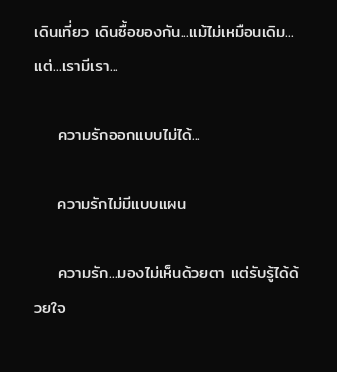เดินเที่ยว เดินซื้อของกัน...แม้ไม่เหมือนเดิม...แต่...เรามีเรา...

    ความรักออกแบบไม่ได้...

    ความรักไม่มีแบบแผน

    ความรัก...มองไม่เห็นด้วยตา แต่รับรู้ได้ด้วยใจ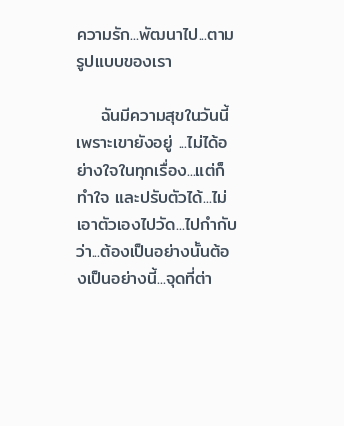ความรัก...พัฒนาไป...ตามรูปแบบของเรา

    ฉันมีความสุขในวันนี้ เพราะเขายังอยู่ ...ไม่ได้อย่างใจในทุกเรื่อง...แต่ก็ทำใจ และปรับตัวได้...ไม่เอาตัวเองไปวัด...ไปกำกับว่า...ต้องเป็นอย่างนั้นต้องเป็นอย่างนี้...จุดที่ต่า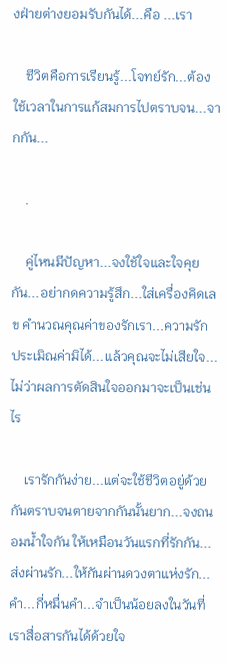งฝ่ายต่างยอมรับกันได้...คือ ...เรา

    ชีวิตคือการเรียนรู้...โจทย์รัก...ต้องใช้เวลาในการแก้สมการไปตราบจน...จากกัน...

    .

    คู่ไหนมีปัญหา...จงใช้ใจและใจคุยกัน...อย่ากดความรู้สึก...ใส่เครื่องคิดเลข คำนวณคุณค่าของรักเรา...ความรัก ประเมิณค่ามิได้...แล้วคุณจะไม่เสียใจ...ไม่ว่าผลการตัดสินใจออกมาจะเป็นเช่นไร

    เรารักกันง่าย...แต่จะใช้ชีวิตอยู่ด้วยกันตราบจนตายจากกันนั้นยาก...จงถนอมน้ำใจกัน ให้เหมือนวันแรกที่รักกัน...ส่งผ่านรัก...ให้กันผ่านดวงตาแห่งรัก...คำ...กี่หมื่นคำ...จำเป็นน้อยลงในวันที่เราสื่อสารกันได้ด้วยใจ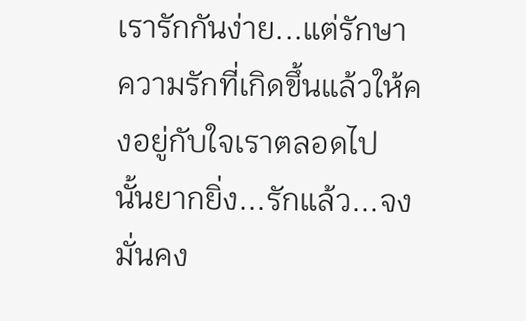เรารักกันง่าย...แต่รักษาความรักที่เกิดขึ้นแล้วให้คงอยู่กับใจเราตลอดไป นั้นยากยิ่ง...รักแล้ว...จงมั่นคง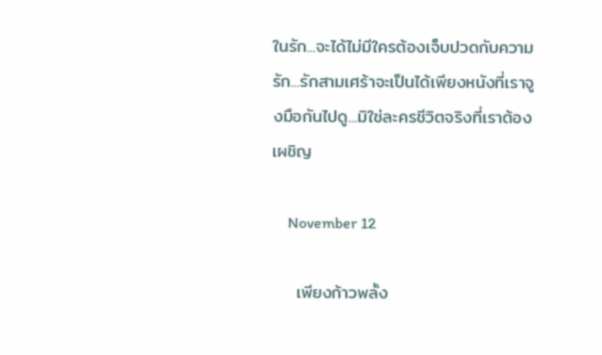ในรัก...จะได้ไม่มีใครต้องเจ็บปวดกับความรัก...รักสามเศร้าจะเป็นได้เพียงหนังที่เราจูงมือกันไปดู...มิใช่ละครชีวิตจริงที่เราต้องเผชิญ

    November 12

    เพียงก้าวพลั้ง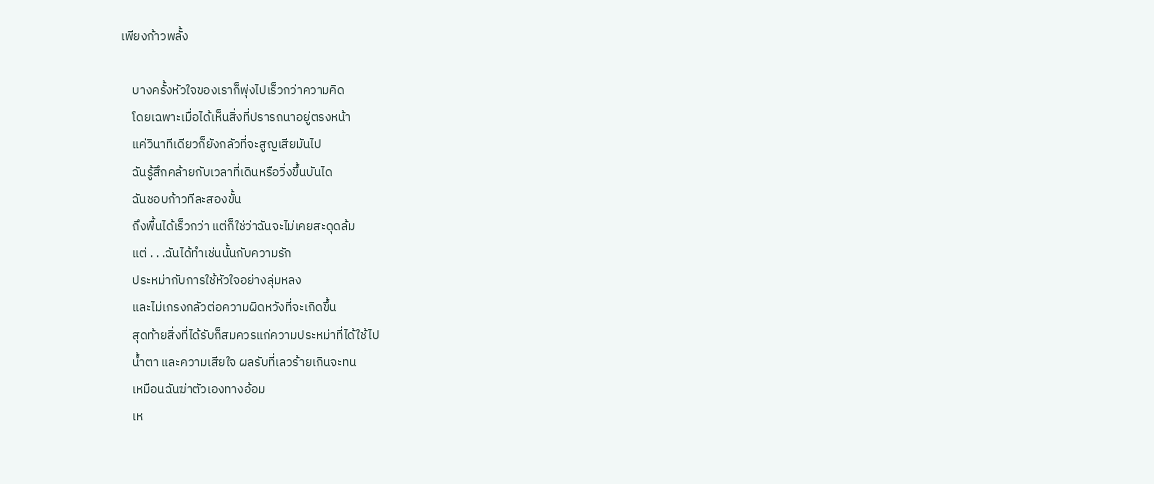เพียงก้าวพลั้ง

    บางครั้งหัวใจของเราก็พุ่งไปเร็วกว่าความคิด
    โดยเฉพาะเมื่อได้เห็นสิ่งที่ปรารถนาอยู่ตรงหน้า
    แค่วินาทีเดียวก็ยังกลัวที่จะสูญเสียมันไป
    ฉันรู้สึกคล้ายกับเวลาที่เดินหรือวิ่งขึ้นบันได
    ฉันชอบก้าวทีละสองขั้น
    ถึงพื้นได้เร็วกว่า แต่ก็ใช่ว่าฉันจะไม่เคยสะดุดล้ม
    แต่ . . .ฉันได้ทำเช่นนั้นกับความรัก
    ประหม่ากับการใช้หัวใจอย่างลุ่มหลง
    และไม่เกรงกลัวต่อความผิดหวังที่จะเกิดขึ้น
    สุดท้ายสิ่งที่ได้รับก็สมควรแก่ความประหม่าที่ได้ใช้ไป
    น้ำตา และความเสียใจ ผลรับที่เลวร้ายเกินจะทน
    เหมือนฉันฆ่าตัวเองทางอ้อม
    เห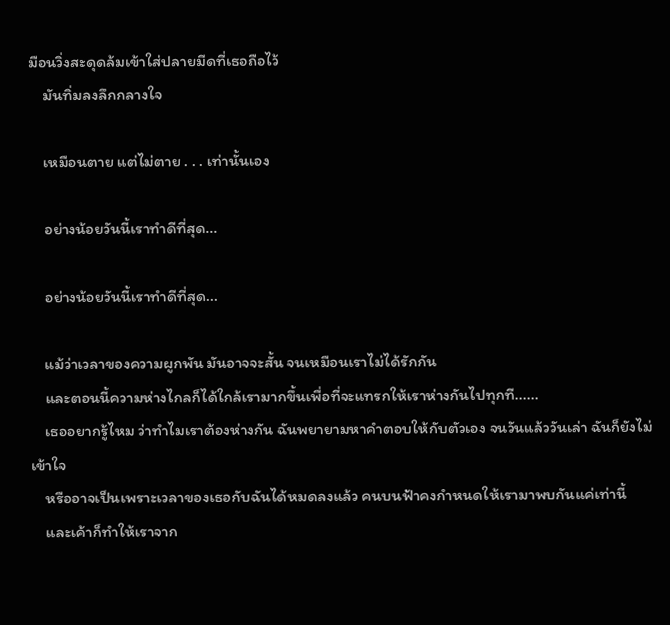มือนวิ่งสะดุดล้มเข้าใส่ปลายมีดที่เธอถือไว้
    มันทิ่มลงลึกกลางใจ

    เหมือนตาย แต่ไม่ตาย . . . เท่านั้นเอง

    อย่างน้อยวันนี้เราทำดีที่สุด...

    อย่างน้อยวันนี้เราทำดีที่สุด...

    แม้ว่าเวลาของความผูกพัน มันอาจจะสั้น จนเหมือนเราไม่ได้รักกัน
    และตอนนี้ความห่างไกลก็ได้ใกล้เรามากขึ้นเพื่อที่จะแทรกให้เราห่างกันไปทุกที......
    เธออยากรู้ไหม ว่าทำไมเราต้องห่างกัน ฉันพยายามหาคำตอบให้กับตัวเอง จนวันแล้ววันเล่า ฉันก็ยังไม่เข้าใจ
    หรืออาจเป็นเพราะเวลาของเธอกับฉันได้หมดลงแล้ว คนบนฟ้าคงกำหนดให้เรามาพบกันแค่เท่านี้
    และเค้าก็ทำให้เราจาก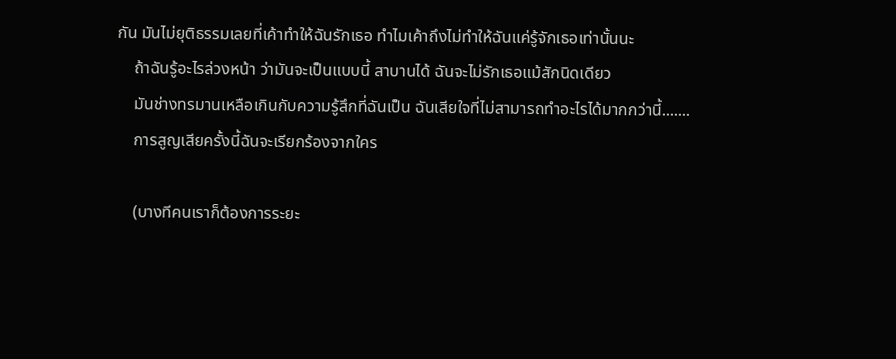กัน มันไม่ยุติธรรมเลยที่เค้าทำให้ฉันรักเธอ ทำไมเค้าถึงไม่ทำให้ฉันแค่รู้จักเธอเท่านั้นนะ
    ถ้าฉันรู้อะไรล่วงหน้า ว่ามันจะเป็นแบบนี้ สาบานได้ ฉันจะไม่รักเธอแม้สักนิดเดียว
    มันช่างทรมานเหลือเกินกับความรู้สึกที่ฉันเป็น ฉันเสียใจที่ไม่สามารถทำอะไรได้มากกว่านี้.......
    การสูญเสียครั้งนี้ฉันจะเรียกร้องจากใคร

    (บางทีคนเราก็ต้องการระยะ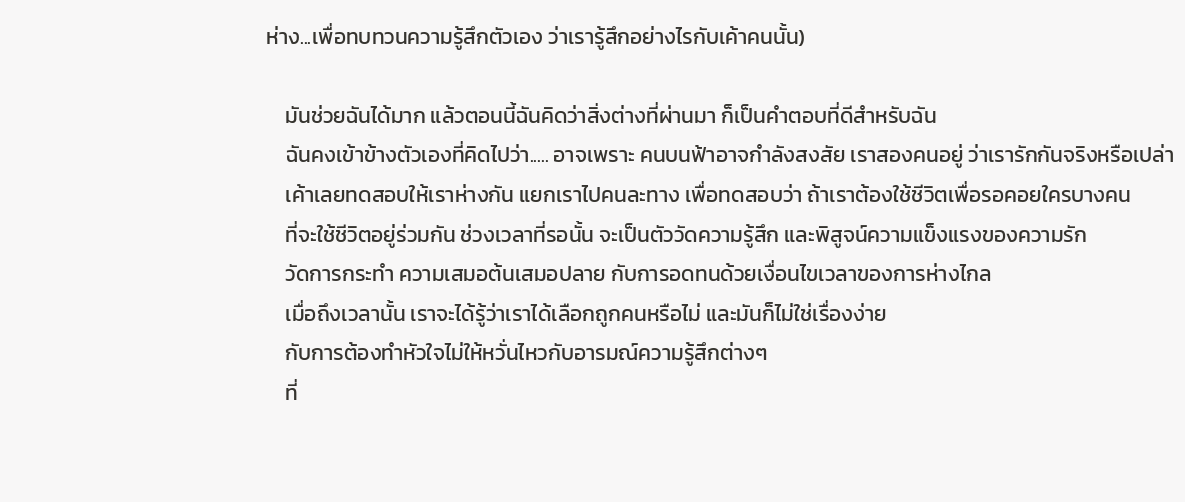ห่าง...เพื่อทบทวนความรู้สึกตัวเอง ว่าเรารู้สึกอย่างไรกับเค้าคนนั้น)

    มันช่วยฉันได้มาก แล้วตอนนี้ฉันคิดว่าสิ่งต่างที่ผ่านมา ก็เป็นคำตอบที่ดีสำหรับฉัน
    ฉันคงเข้าข้างตัวเองที่คิดไปว่า..... อาจเพราะ คนบนฟ้าอาจกำลังสงสัย เราสองคนอยู่ ว่าเรารักกันจริงหรือเปล่า
    เค้าเลยทดสอบให้เราห่างกัน แยกเราไปคนละทาง เพื่อทดสอบว่า ถ้าเราต้องใช้ชีวิตเพื่อรอคอยใครบางคน
    ที่จะใช้ชีวิตอยู่ร่วมกัน ช่วงเวลาที่รอนั้น จะเป็นตัววัดความรู้สึก และพิสูจน์ความแข็งแรงของความรัก
    วัดการกระทำ ความเสมอต้นเสมอปลาย กับการอดทนด้วยเงื่อนไขเวลาของการห่างไกล
    เมื่อถึงเวลานั้น เราจะได้รู้ว่าเราได้เลือกถูกคนหรือไม่ และมันก็ไม่ใช่เรื่องง่าย
    กับการต้องทำหัวใจไม่ให้หวั่นไหวกับอารมณ์ความรู้สึกต่างๆ
    ที่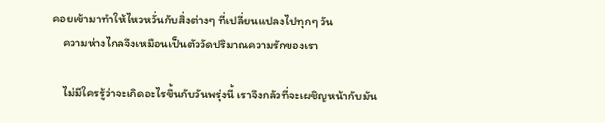คอยเข้ามาทำให้ไหวหวั่นกับสิ่งต่างๆ ที่เปลี่ยนแปลงไปทุกๆ วัน
    ความห่างไกลจึงเหมือนเป็นตัววัดปริมาณความรักของเรา

    ไม่มีใครรู้ว่าจะเกิดอะไรขึ้นกับวันพรุ่งนี้ เราจึงกลัวที่จะเผชิญหน้ากับมัน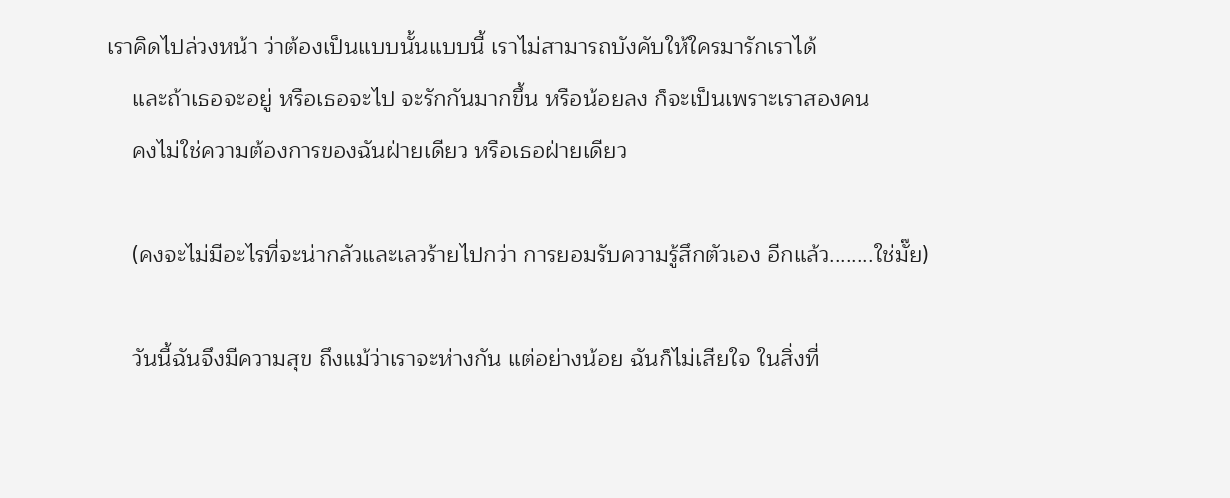เราคิดไปล่วงหน้า ว่าต้องเป็นแบบนั้นแบบนี้ เราไม่สามารถบังคับให้ใครมารักเราได้
    และถ้าเธอจะอยู่ หรือเธอจะไป จะรักกันมากขึ้น หรือน้อยลง ก็จะเป็นเพราะเราสองคน
    คงไม่ใช่ความต้องการของฉันฝ่ายเดียว หรือเธอฝ่ายเดียว

    (คงจะไม่มีอะไรที่จะน่ากลัวและเลวร้ายไปกว่า การยอมรับความรู้สึกตัวเอง อีกแล้ว........ใช่มั๊ย)

    วันนี้ฉันจึงมีความสุข ถึงแม้ว่าเราจะห่างกัน แต่อย่างน้อย ฉันก็ไม่เสียใจ ในสิ่งที่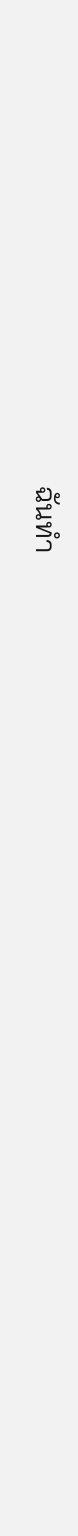ฉันทำ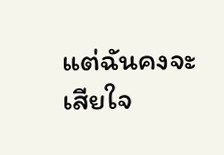แต่ฉันคงจะเสียใจ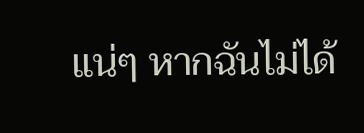แน่ๆ หากฉันไม่ได้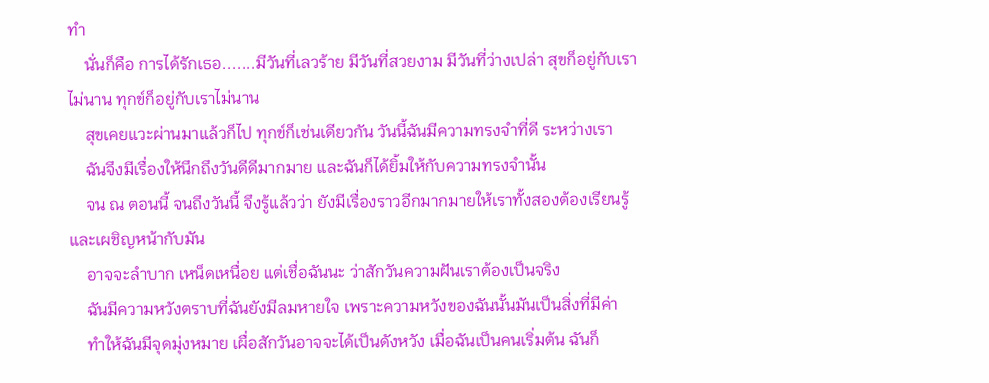ทำ
    นั่นก็คือ การได้รักเธอ.......มีวันที่เลวร้าย มีวันที่สวยงาม มีวันที่ว่างเปล่า สุขก็อยู่กับเราไม่นาน ทุกข์ก็อยู่กับเราไม่นาน
    สุขเคยแวะผ่านมาแล้วก็ไป ทุกข์ก็เช่นเดียวกัน วันนี้ฉันมีความทรงจำที่ดี ระหว่างเรา
    ฉันจึงมีเรื่องให้นึกถึงวันดีดีมากมาย และฉันก็ได้ยิ้มให้กับความทรงจำนั้น
    จน ณ ตอนนี้ จนถึงวันนี้ จึงรู้แล้วว่า ยังมีเรื่องราวอีกมากมายให้เราทั้งสองต้องเรียนรู้ และเผชิญหน้ากับมัน
    อาจจะลำบาก เหน็ดเหนื่อย แต่เชื่อฉันนะ ว่าสักวันความฝันเราต้องเป็นจริง
    ฉันมีความหวังตราบที่ฉันยังมีลมหายใจ เพราะความหวังของฉันนั้นมันเป็นสิ่งที่มีค่า
    ทำให้ฉันมีจุดมุ่งหมาย เผื่อสักวันอาจจะได้เป็นดังหวัง เมื่อฉันเป็นคนเริ่มต้น ฉันก็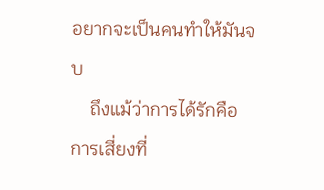อยากจะเป็นคนทำให้มันจบ
    ถึงแม้ว่าการได้รักคือการเสี่ยงที่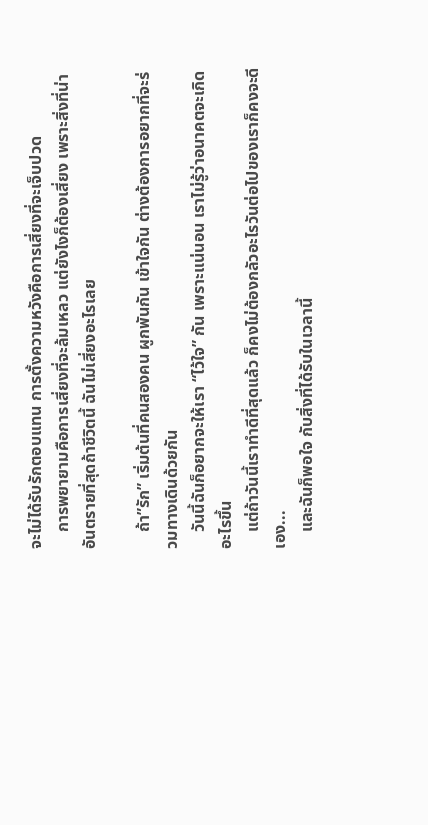จะไม่ได้รับรักตอบแทน การตั้งความหวังคือการเสี่ยงที่จะเจ็บปวด
    การพยายามคือการเสี่ยงที่จะล้มเหลว แต่ยังไงก็ต้องเสี่ยง เพราะสิ่งที่น่าอันตรายที่สุดถ้าชีวิตนี้ ฉันไม่เสี่ยงอะไรเลย

    ถ้า”รัก” เริ่มต้นที่คนสองคน ผูกพันกัน เข้าใจกัน ต่างต้องการอยากที่จะร่วมทางเดินด้วยกัน
    วันนี้ฉันก็อยากจะให้เรา “ไว้ใจ” กัน เพราะแน่นอน เราไม่รู้ว่าอนาคตจะเกิดอะไรขึ้น
    แต่ถ้าวันนี้เราทำดีที่สุดแล้ว ก็คงไม่ต้องกลัวอะไรวันต่อไปของเราก็คงจะดีเอง...
    และฉันก็พอใจ กับสิ่งที่ได้รับในเวลานี้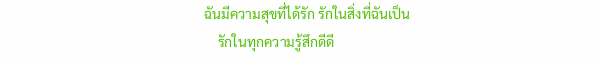ฉันมีความสุขที่ได้รัก รักในสิ่งที่ฉันเป็น
    รักในทุกความรู้สึกดีดี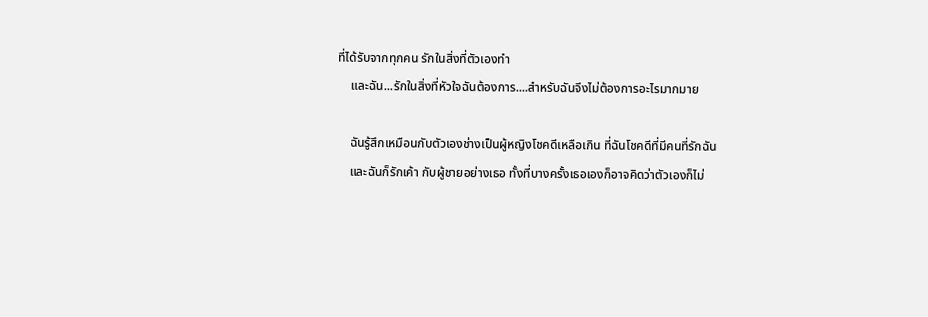ที่ได้รับจากทุกคน รักในสิ่งที่ตัวเองทำ
    และฉัน...รักในสิ่งที่หัวใจฉันต้องการ....สำหรับฉันจึงไม่ต้องการอะไรมากมาย

    ฉันรู้สึกเหมือนกับตัวเองช่างเป็นผู้หญิงโชคดีเหลือเกิน ที่ฉันโชคดีที่มีคนที่รักฉัน
    และฉันก็รักเค้า กับผู้ชายอย่างเธอ ทั้งที่บางครั้งเธอเองก็อาจคิดว่าตัวเองก็ไม่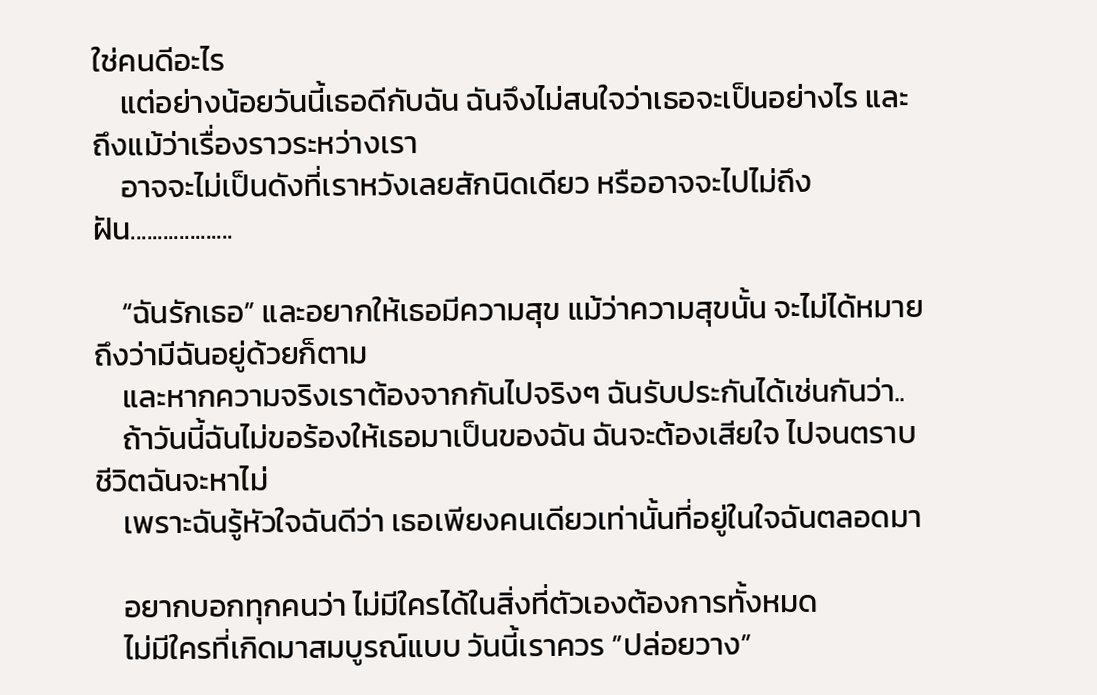ใช่คนดีอะไร
    แต่อย่างน้อยวันนี้เธอดีกับฉัน ฉันจึงไม่สนใจว่าเธอจะเป็นอย่างไร และ ถึงแม้ว่าเรื่องราวระหว่างเรา
    อาจจะไม่เป็นดังที่เราหวังเลยสักนิดเดียว หรืออาจจะไปไม่ถึงฝัน...................

    “ฉันรักเธอ” และอยากให้เธอมีความสุข แม้ว่าความสุขนั้น จะไม่ได้หมายถึงว่ามีฉันอยู่ด้วยก็ตาม
    และหากความจริงเราต้องจากกันไปจริงๆ ฉันรับประกันได้เช่นกันว่า..
    ถ้าวันนี้ฉันไม่ขอร้องให้เธอมาเป็นของฉัน ฉันจะต้องเสียใจ ไปจนตราบชีวิตฉันจะหาไม่
    เพราะฉันรู้หัวใจฉันดีว่า เธอเพียงคนเดียวเท่านั้นที่อยู่ในใจฉันตลอดมา

    อยากบอกทุกคนว่า ไม่มีใครได้ในสิ่งที่ตัวเองต้องการทั้งหมด
    ไม่มีใครที่เกิดมาสมบูรณ์แบบ วันนี้เราควร ”ปล่อยวาง”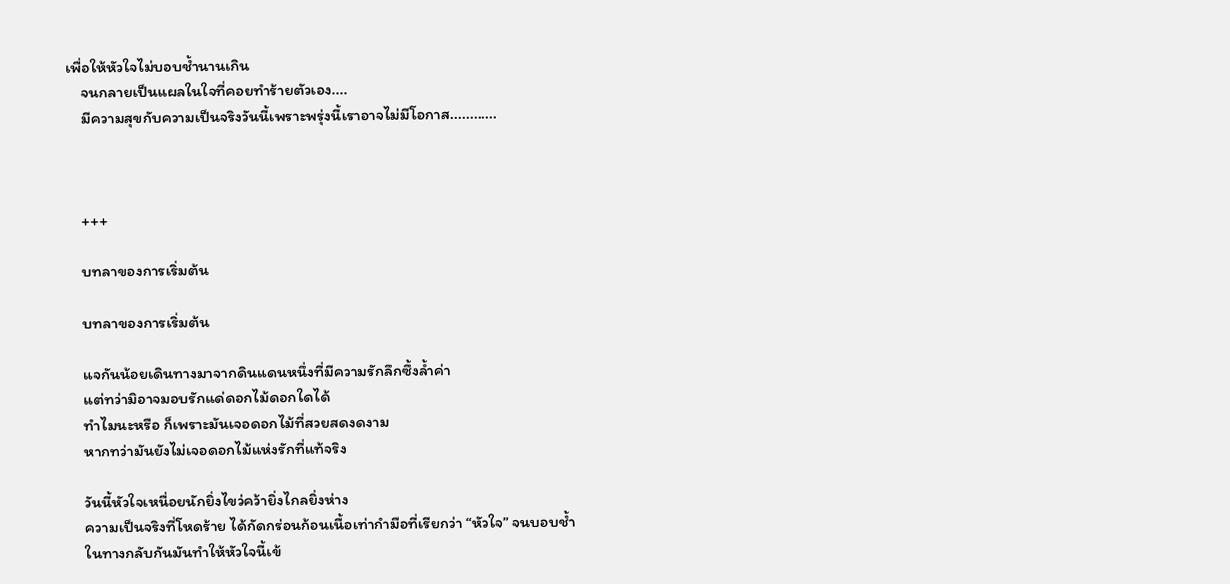เพื่อให้หัวใจไม่บอบช้ำนานเกิน
    จนกลายเป็นแผลในใจที่คอยทำร้ายตัวเอง....
    มีความสุขกับความเป็นจริงวันนี้เพราะพรุ่งนี้เราอาจไม่มีโอกาส............



    +++

    บทลาของการเริ่มต้น

    บทลาของการเริ่มต้น

    แจกันน้อยเดินทางมาจากดินแดนหนึ่งที่มีความรักลึกซึ้งล้ำค่า
    แต่ทว่ามิอาจมอบรักแด่ดอกไม้ดอกใดได้
    ทำไมนะหรือ ก็เพราะมันเจอดอกไม้ที่สวยสดงดงาม
    หากทว่ามันยังไม่เจอดอกไม้แห่งรักที่แท้จริง

    วันนี้หัวใจเหนื่อยนักยิ่งไขว่คว้ายิ่งไกลยิ่งห่าง
    ความเป็นจริงที่โหดร้าย ได้กัดกร่อนก้อนเนื้อเท่ากำมือที่เรียกว่า “หัวใจ” จนบอบช้ำ
    ในทางกลับกันมันทำให้หัวใจนี้เข้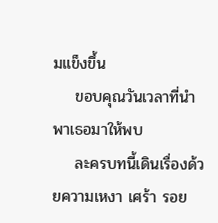มแข็งขึ้น
    ขอบคุณวันเวลาที่นำพาเธอมาให้พบ
    ละครบทนี้เดินเรื่องด้วยความเหงา เศร้า รอย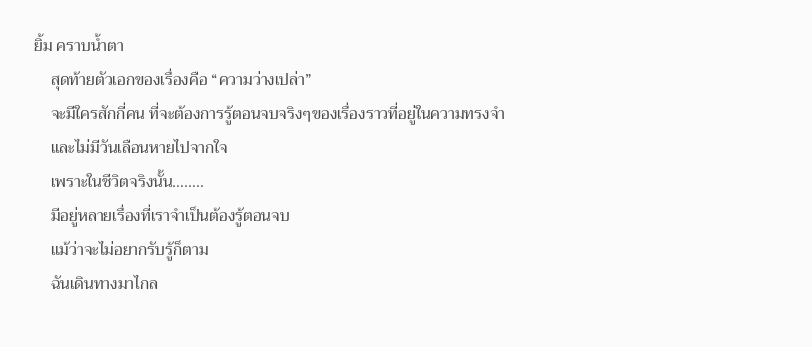ยิ้ม คราบน้ำตา
    สุดท้ายตัวเอกของเรื่องคือ “ความว่างเปล่า”
    จะมีใครสักกี่คน ที่จะต้องการรู้ตอนจบจริงๆของเรื่องราวที่อยู่ในความทรงจำ
    และไม่มีวันเลือนหายไปจากใจ
    เพราะในชีวิตจริงนั้น……..
    มีอยู่หลายเรื่องที่เราจำเป็นต้องรู้ตอนจบ
    แม้ว่าจะไม่อยากรับรู้ก็ตาม
    ฉันเดินทางมาไกล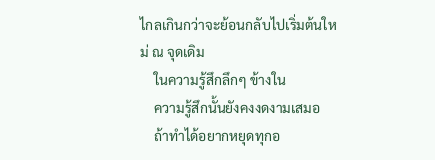ไกลเกินกว่าจะย้อนกลับไปเริ่มต้นใหม่ ณ จุดเดิม
    ในความรู้สึกลึกๆ ข้างใน
    ความรู้สึกนั้นยังคงงดงามเสมอ
    ถ้าทำได้อยากหยุดทุกอ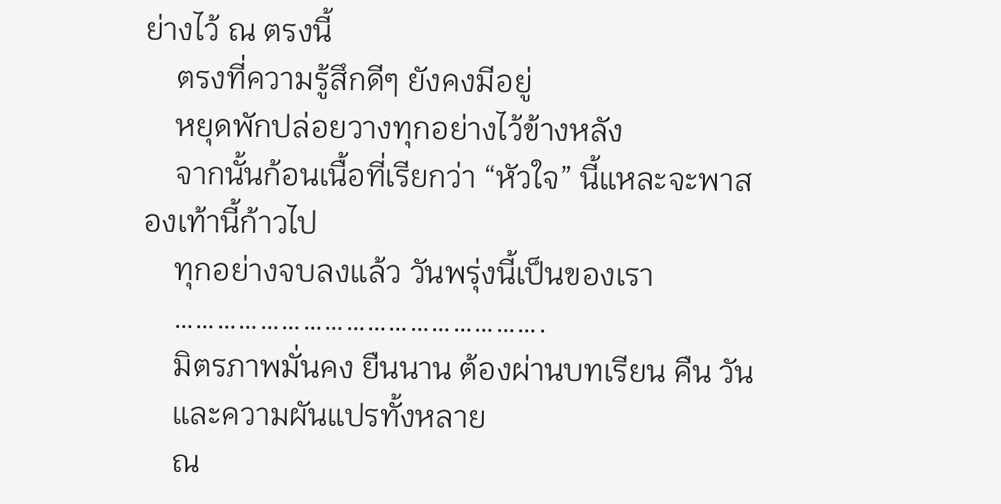ย่างไว้ ณ ตรงนี้
    ตรงที่ความรู้สึกดีๆ ยังคงมีอยู่
    หยุดพักปล่อยวางทุกอย่างไว้ข้างหลัง
    จากนั้นก้อนเนื้อที่เรียกว่า “หัวใจ” นี้แหละจะพาสองเท้านี้ก้าวไป
    ทุกอย่างจบลงแล้ว วันพรุ่งนี้เป็นของเรา
    …………………………………………….
    มิตรภาพมั่นคง ยืนนาน ต้องผ่านบทเรียน คืน วัน
    และความผันแปรทั้งหลาย
    ณ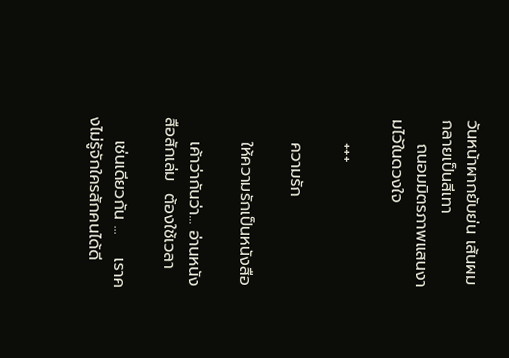วันหน้าผากยับย่น เส้นผมกลายเป็นสีเทา
    ถนอมมิตรภาพแสนงามไว้ในดวงใจ

    +++

    ความรัก

    ให้ความรักเป็นหนังสือ

    เค้าว่ากันว่า... อ่านหนังสือสักเล่ม  ต้องใช้เวลา

    เช่นเดียวกัน ...    เราคงไม่รู้จักใครสักคนได้ดี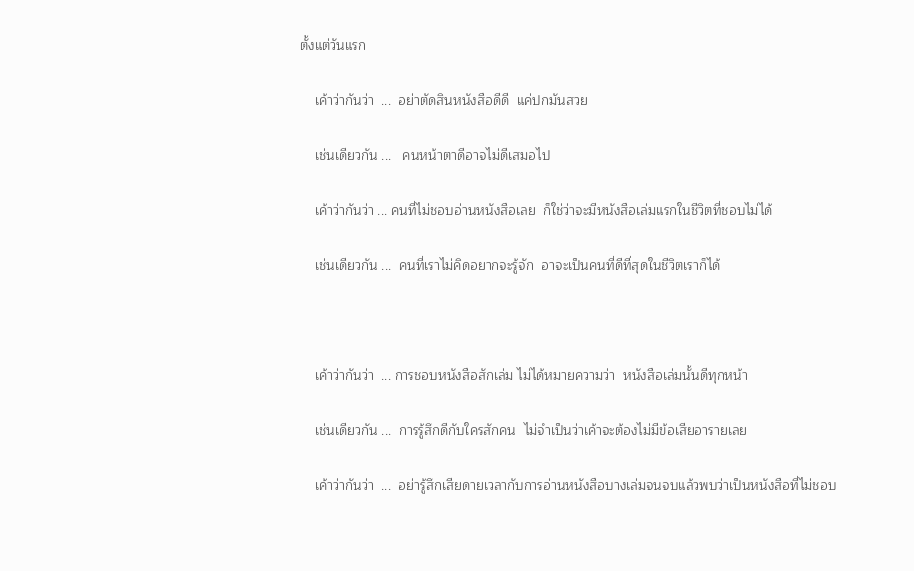ตั้งแต่วันแรก

    เค้าว่ากันว่า  ...  อย่าตัดสินหนังสือดีดี  แค่ปกมันสวย

    เช่นเดียวกัน ...   คนหน้าตาดีอาจไม่ดีเสมอไป

    เค้าว่ากันว่า ... คนที่ไม่ชอบอ่านหนังสือเลย  ก็ใช่ว่าจะมีหนังสือเล่มแรกในชีวิตที่ชอบไม่ได้

    เช่นเดียวกัน ...  คนที่เราไม่คิดอยากจะรู้จัก  อาจะเป็นคนที่ดีที่สุดในชีวิตเราก็ได้



    เค้าว่ากันว่า  ... การชอบหนังสือสักเล่ม ไม่ได้หมายความว่า  หนังสือเล่มนั้นดีทุกหน้า

    เช่นเดียวกัน ...  การรู้สึกดีกับใครสักคน  ไม่จำเป็นว่าเค้าจะต้องไม่มีข้อเสียอารายเลย

    เค้าว่ากันว่า  ...  อย่ารู้สึกเสียดายเวลากับการอ่านหนังสือบางเล่มจนจบแล้วพบว่าเป็นหนังสือที่ไม่ชอบ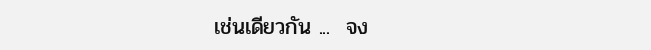เช่นเดียวกัน ...  จง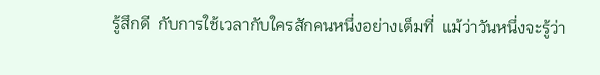รู้สึกดี  กับการใช้เวลากับใครสักคนหนึ่งอย่างเต็มที่  แม้ว่าวันหนึ่งจะรู้ว่า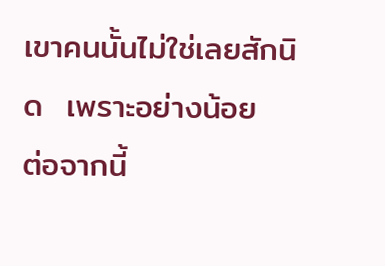เขาคนนั้นไม่ใช่เลยสักนิด  เพราะอย่างน้อย  ต่อจากนี้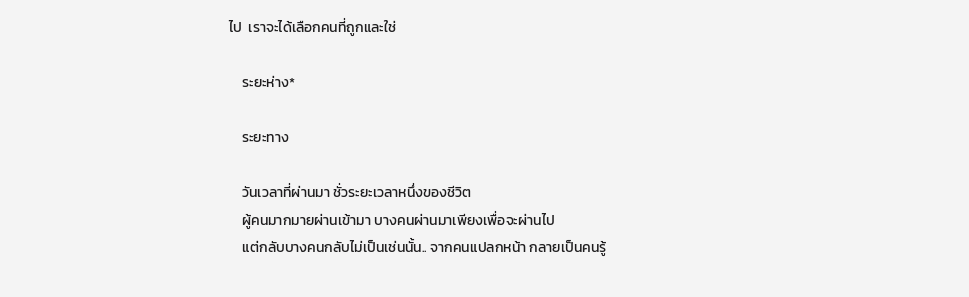ไป  เราจะได้เลือกคนที่ถูกและใช่

    ระยะห่าง*

    ระยะทาง

    วันเวลาที่ผ่านมา ชั่วระยะเวลาหนึ่งของชีวิต
    ผู้คนมากมายผ่านเข้ามา บางคนผ่านมาเพียงเพื่อจะผ่านไป
    แต่กลับบางคนกลับไม่เป็นเช่นนั้น.. จากคนแปลกหน้า กลายเป็นคนรู้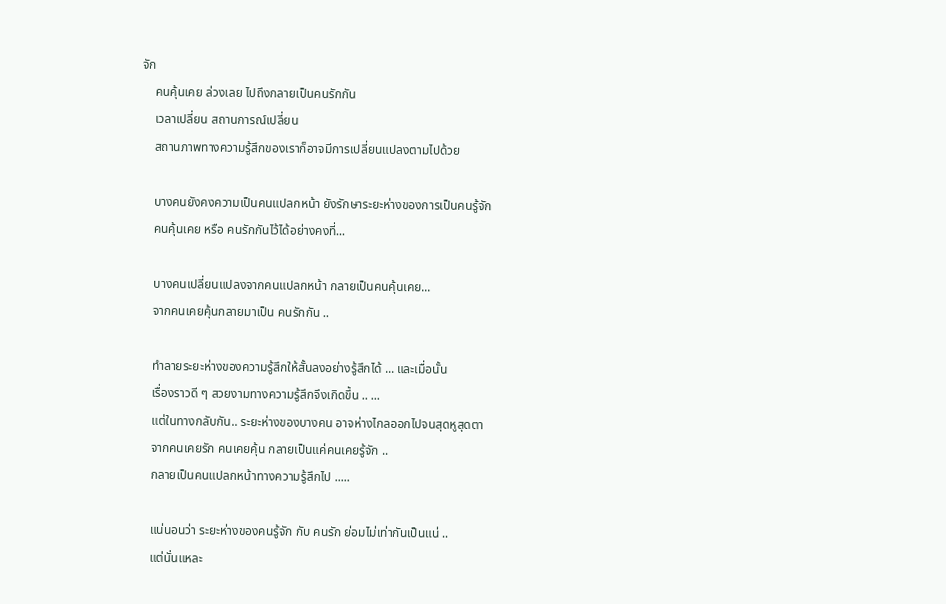จัก
    คนคุ้นเคย ล่วงเลย ไปถึงกลายเป็นคนรักกัน
    เวลาเปลี่ยน สถานการณ์เปลี่ยน
    สถานภาพทางความรู้สึกของเราก็อาจมีการเปลี่ยนแปลงตามไปด้วย

    บางคนยังคงความเป็นคนแปลกหน้า ยังรักษาระยะห่างของการเป็นคนรู้จัก
    คนคุ้นเคย หรือ คนรักกันไว้ได้อย่างคงที่...

    บางคนเปลี่ยนแปลงจากคนแปลกหน้า กลายเป็นคนคุ้นเคย...
    จากคนเคยคุ้นกลายมาเป็น คนรักกัน ..

    ทำลายระยะห่างของความรู้สึกให้สั้นลงอย่างรู้สึกได้ ... และเมื่อนั้น
    เรื่องราวดี ๆ สวยงามทางความรู้สึกจึงเกิดขึ้น .. ...
    แต่ในทางกลับกัน.. ระยะห่างของบางคน อาจห่างไกลออกไปจนสุดหูสุดตา
    จากคนเคยรัก คนเคยคุ้น กลายเป็นแค่คนเคยรู้จัก ..
    กลายเป็นคนแปลกหน้าทางความรู้สึกไป .....

    แน่นอนว่า ระยะห่างของคนรู้จัก กับ คนรัก ย่อมไม่เท่ากันเป็นแน่ ..
    แต่นั่นแหละ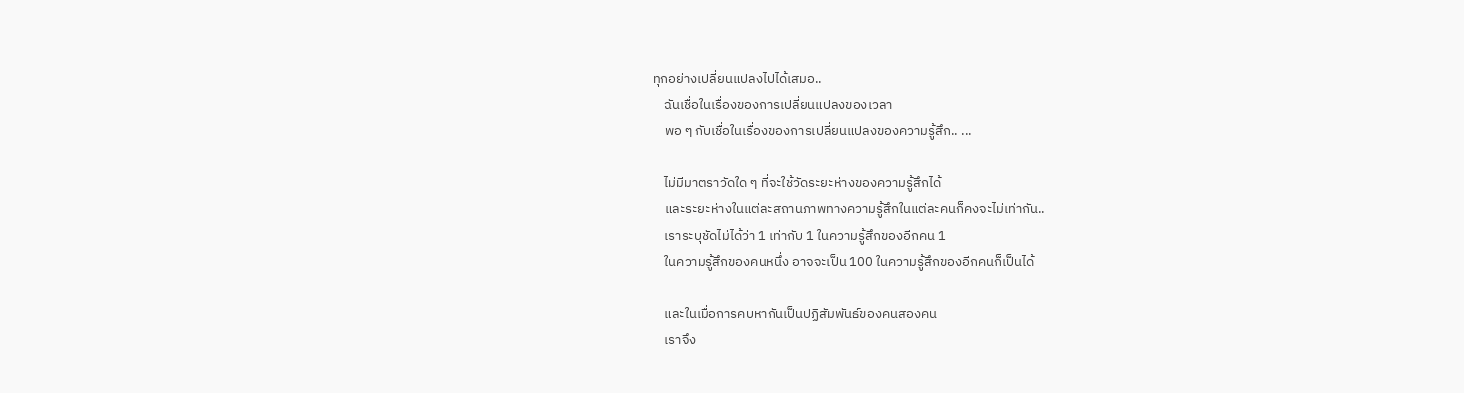ทุกอย่างเปลี่ยนแปลงไปได้เสมอ..
    ฉันเชื่อในเรื่องของการเปลี่ยนแปลงของเวลา
    พอ ๆ กับเชื่อในเรื่องของการเปลี่ยนแปลงของความรู้สึก.. ...

    ไม่มีมาตราวัดใด ๆ ที่จะใช้วัดระยะห่างของความรู้สึกได้
    และระยะห่างในแต่ละสถานภาพทางความรู้สึกในแต่ละคนก็คงจะไม่เท่ากัน..
    เราระบุชัดไม่ได้ว่า 1 เท่ากับ 1 ในความรู้สึกของอีกคน 1
    ในความรู้สึกของคนหนึ่ง อาจจะเป็น 100 ในความรู้สึกของอีกคนก็เป็นได้

    และในเมื่อการคบหากันเป็นปฏิสัมพันธ์ของคนสองคน
    เราจึง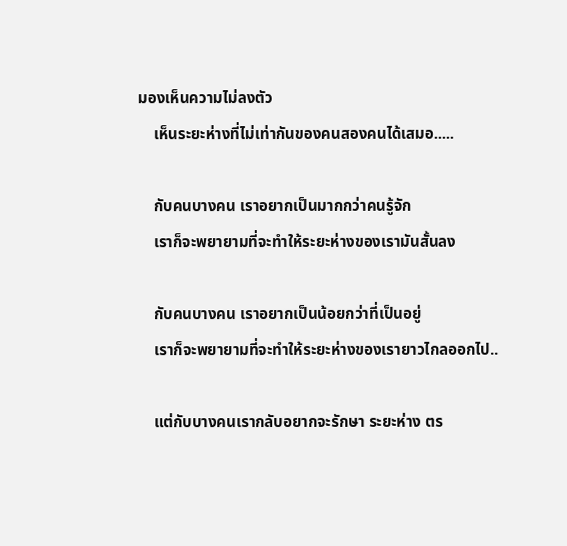มองเห็นความไม่ลงตัว
    เห็นระยะห่างที่ไม่เท่ากันของคนสองคนได้เสมอ.....

    กับคนบางคน เราอยากเป็นมากกว่าคนรู้จัก
    เราก็จะพยายามที่จะทำให้ระยะห่างของเรามันสั้นลง

    กับคนบางคน เราอยากเป็นน้อยกว่าที่เป็นอยู่
    เราก็จะพยายามที่จะทำให้ระยะห่างของเรายาวไกลออกไป..

    แต่กับบางคนเรากลับอยากจะรักษา ระยะห่าง ตร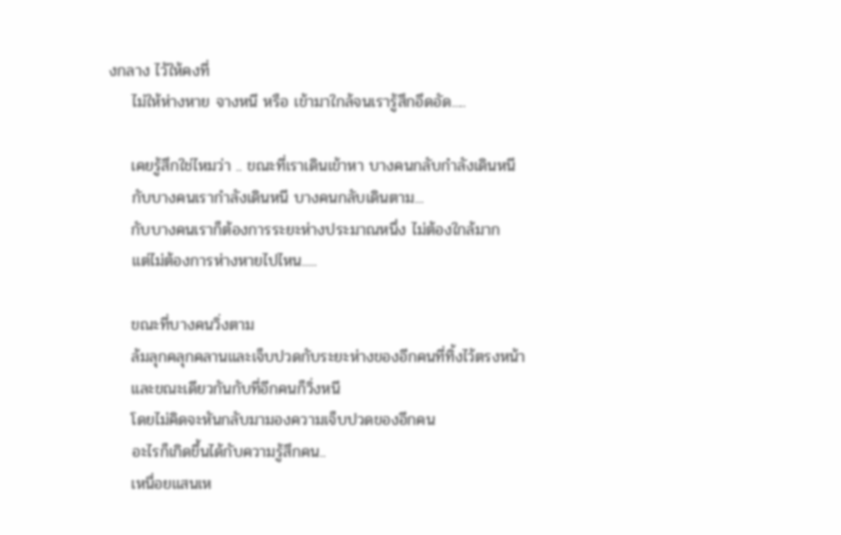งกลาง ไว้ให้คงที่
    ไม่ให้ห่างหาย จางหนี หรือ เข้ามาใกล้จนเรารู้สึกอึดอัด.....

    เคยรู้สึกใช่ไหมว่า .. ขณะที่เราเดินเข้าหา บางคนกลับกำลังเดินหนี
    กับบางคนเรากำลังเดินหนี บางคนกลับเดินตาม...
    กับบางคนเราก็ต้องการระยะห่างประมาณหนึ่ง ไม่ต้องใกล้มาก
    แต่ไม่ต้องการห่างหายไปไหน.....

    ขณะที่บางคนวิ่งตาม
    ล้มลุกคลุกคลานและเจ็บปวดกับระยะห่างของอีกคนที่ทิ้งไว้ตรงหน้า
    และขณะเดียวกันกับที่อีกคนก็วิ่งหนี
    โดยไม่คิดจะหันกลับมามองความเจ็บปวดของอีกคน
    อะไรก็เกิดขึ้นได้กับความรู้สึกคน..
    เหนื่อยแสนเห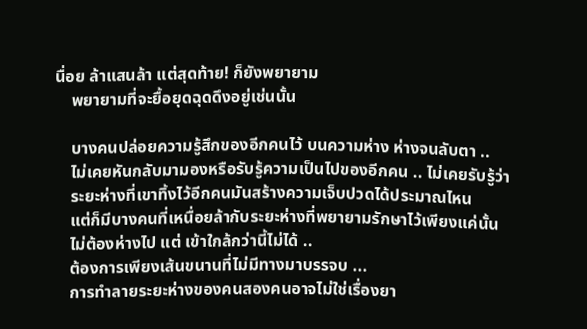นื่อย ล้าแสนล้า แต่สุดท้าย! ก็ยังพยายาม
    พยายามที่จะยื้อยุดฉุดดึงอยู่เช่นนั้น

    บางคนปล่อยความรู้สึกของอีกคนไว้ บนความห่าง ห่างจนลับตา ..
    ไม่เคยหันกลับมามองหรือรับรู้ความเป็นไปของอีกคน .. ไม่เคยรับรู้ว่า
    ระยะห่างที่เขาทิ้งไว้อีกคนมันสร้างความเจ็บปวดได้ประมาณไหน
    แต่ก็มีบางคนที่เหนื่อยล้ากับระยะห่างที่พยายามรักษาไว้เพียงแค่นั้น
    ไม่ต้องห่างไป แต่ เข้าใกล้กว่านี้ไม่ได้ ..
    ต้องการเพียงเส้นขนานที่ไม่มีทางมาบรรจบ ...
    การทำลายระยะห่างของคนสองคนอาจไม่ใช่เรื่องยา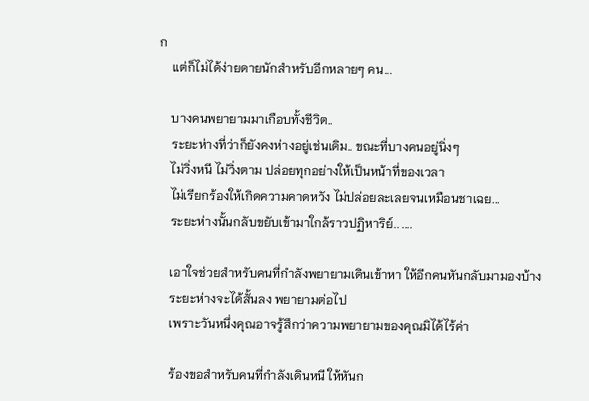ก
    แต่ก็ไม่ได้ง่ายดายนักสำหรับอีกหลายๆ คน...

    บางคนพยายามมาเกือบทั้งชีวิต..
    ระยะห่างที่ว่าก็ยังคงห่างอยู่เช่นเดิม.. ขณะที่บางคนอยู่นิ่งๆ
    ไม่วิ่งหนี ไม่วิ่งตาม ปล่อยทุกอย่างให้เป็นหน้าที่ของเวลา
    ไม่เรียกร้องให้เกิดความคาดหวัง ไม่ปล่อยละเลยจนเหมือนชาเฉย...
    ระยะห่างนั้นกลับขยับเข้ามาใกล้ราวปฏิหาริย์.. ....

    เอาใจช่วยสำหรับคนที่กำลังพยายามเดินเข้าหา ให้อีกคนหันกลับมามองบ้าง
    ระยะห่างจะได้สั้นลง พยายามต่อไป
    เพราะวันหนึ่งคุณอาจรู้สึกว่าความพยายามของคุณมิได้ไร้ค่า

    ร้องขอสำหรับคนที่กำลังเดินหนี ให้หันก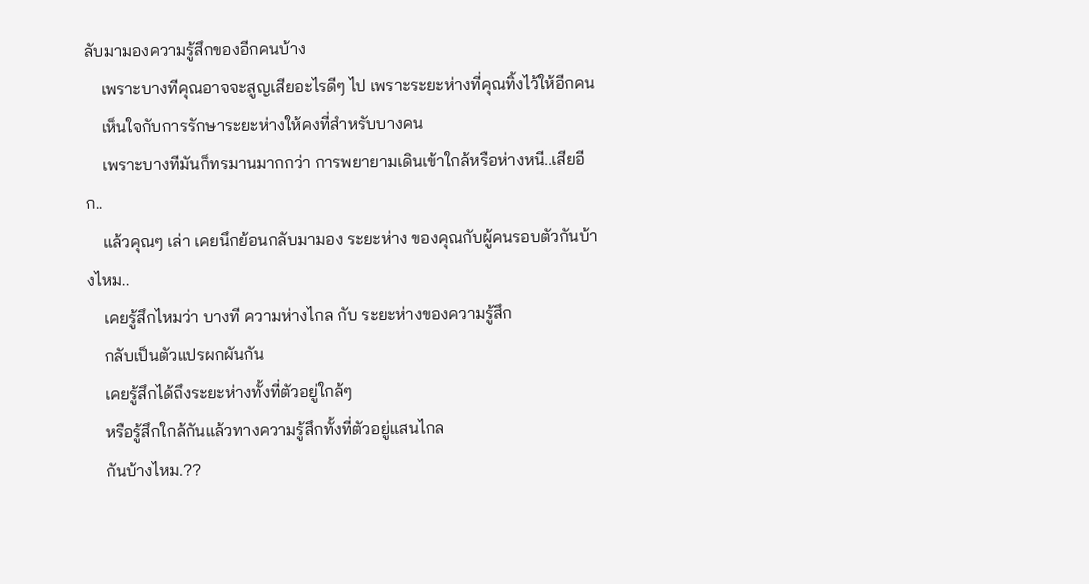ลับมามองความรู้สึกของอีกคนบ้าง
    เพราะบางทีคุณอาจจะสูญเสียอะไรดีๆ ไป เพราะระยะห่างที่คุณทิ้งไว้ให้อีกคน
    เห็นใจกับการรักษาระยะห่างให้คงที่สำหรับบางคน
    เพราะบางทีมันก็ทรมานมากกว่า การพยายามเดินเข้าใกล้หรือห่างหนี..เสียอีก..
    แล้วคุณๆ เล่า เคยนึกย้อนกลับมามอง ระยะห่าง ของคุณกับผู้คนรอบตัวกันบ้างไหม..
    เคยรู้สึกไหมว่า บางที ความห่างไกล กับ ระยะห่างของความรู้สึก
    กลับเป็นตัวแปรผกผันกัน
    เคยรู้สึกได้ถึงระยะห่างทั้งที่ตัวอยู่ใกล้ๆ
    หรือรู้สึกใกล้กันแล้วทางความรู้สึกทั้งที่ตัวอยู่แสนไกล
    กันบ้างไหม.??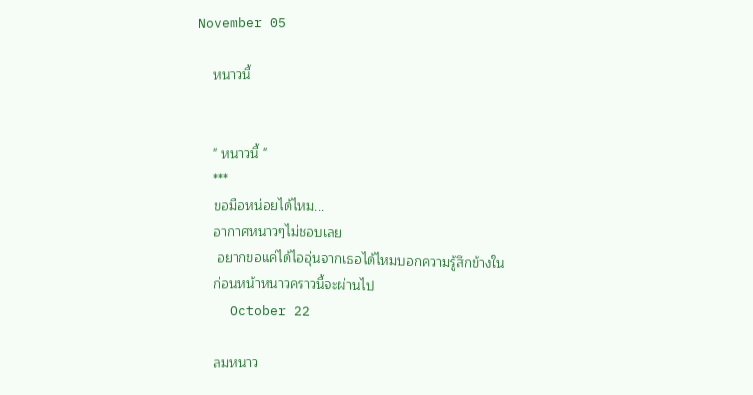November 05

    หนาวนี้


    " หนาวนี้ "
    ***
    ขอมือหน่อยได้ไหม...
    อากาศหนาวๆไม่ชอบเลย
     อยากขอแค่ได้ไออุ่นจากเธอได้ไหมบอกความรู้สึกข้างใน
    ก่อนหน้าหนาวคราวนี้จะผ่านไป
    October 22

    ลมหนาว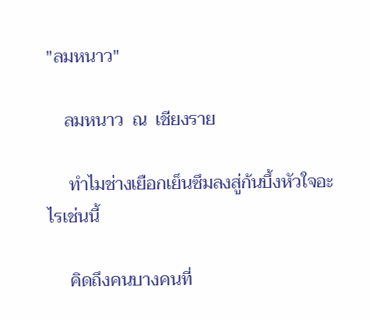"ลมหนาว"

    ลมหนาว  ณ  เชียงราย

     ทำไมช่างเยือกเย็นซึมลงสู่ก้นบึ้งหัวใจอะไรเช่นนี้

     คิดถึงคนบางคนที่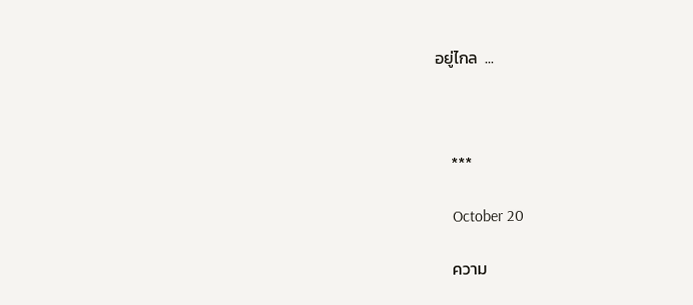อยู่ไกล  ...



    ***

    October 20

    ความ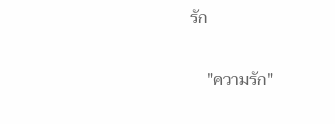รัก


    "ความรัก"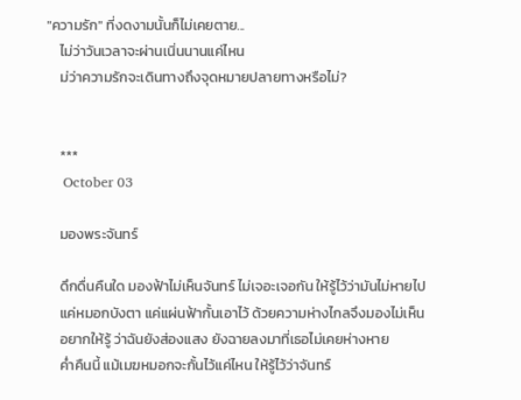"ความรัก" ที่งดงามนั้นก็ไม่เคยตาย...
    ไม่ว่าวันเวลาจะผ่านเนิ่นนานแค่ไหน
    ม่ว่าความรักจะเดินทางถึงจุดหมายปลายทางหรือไม่?


    ***
    October 03

    มองพระจันทร์

    ดึกดื่นคืนใด มองฟ้าไม่เห็นจันทร์ ไม่เจอะเจอกัน ให้รู้ไว้ว่ามันไม่หายไป
    แค่หมอกบังตา แค่แผ่นฟ้ากั้นเอาไว้ ด้วยความห่างไกลจึงมองไม่เห็น
    อยากให้รู้ ว่าฉันยังส่องแสง ยังฉายลงมาที่เธอไม่เคยห่างหาย
    ค่ำคืนนี้ แม้เมฆหมอกจะกั้นไว้แค่ไหน ให้รู้ไว้ว่าจันทร์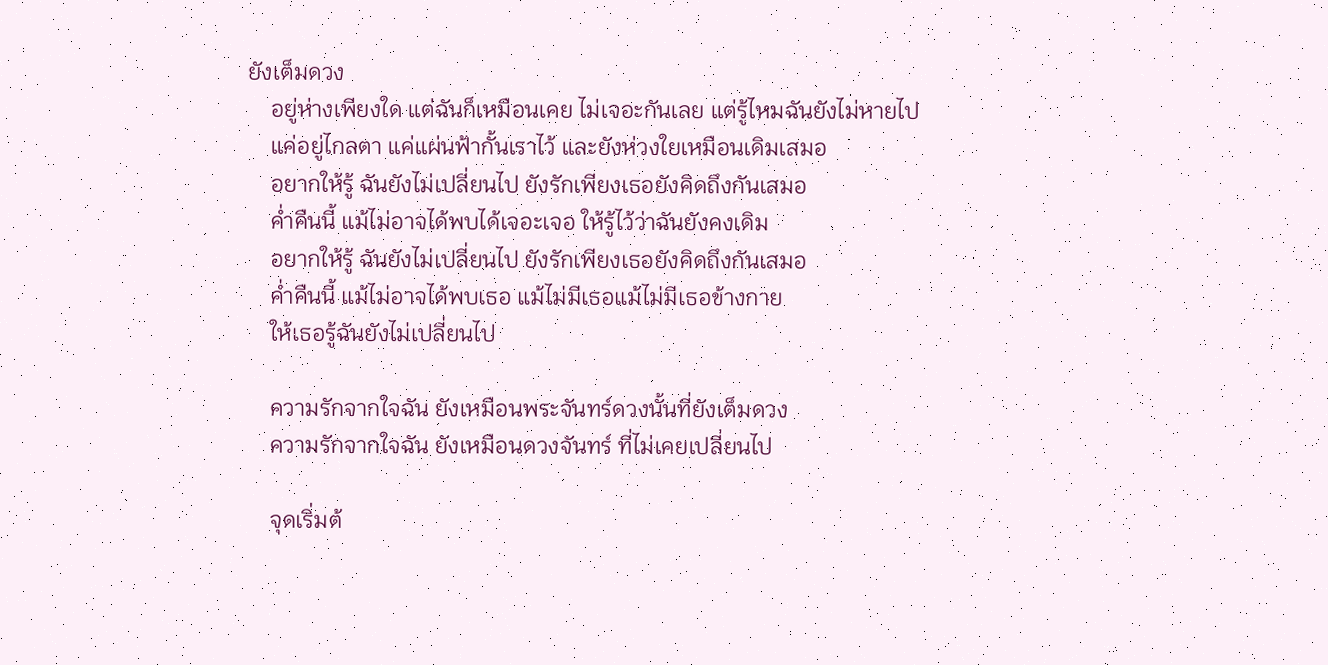ยังเต็มดวง
    อยู่ห่างเพียงใด แต่ฉันก็เหมือนเคย ไม่เจอะกันเลย แต่รู้ไหมฉันยังไม่หายไป
    แค่อยู่ไกลตา แค่แผ่นฟ้ากั้นเราไว้ และยังห่วงใยเหมือนเดิมเสมอ
    อยากให้รู้ ฉันยังไม่เปลี่ยนไป ยังรักเพียงเธอยังคิดถึงกันเสมอ
    ค่ำคืนนี้ แม้ไม่อาจได้พบได้เจอะเจอ ให้รู้ไว้ว่าฉันยังคงเดิม
    อยากให้รู้ ฉันยังไม่เปลี่ยนไป ยังรักเพียงเธอยังคิดถึงกันเสมอ
    ค่ำคืนนี้ แม้ไม่อาจได้พบเธอ แม้ไม่มีเธอแม้ไม่มีเธอข้างกาย
    ให้เธอรู้ฉันยังไม่เปลี่ยนไป

    ความรักจากใจฉัน ยังเหมือนพระจันทร์ดวงนั้นที่ยังเต็มดวง
    ความรักจากใจฉัน ยังเหมือนดวงจันทร์ ที่ไม่เคยเปลี่ยนไป

    จุดเริ่มต้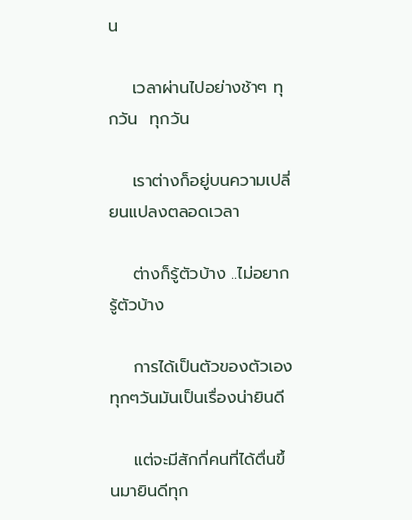น

    เวลาผ่านไปอย่างช้าๆ ทุกวัน  ทุกวัน

    เราต่างก็อยู่บนความเปลี่ยนแปลงตลอดเวลา

    ต่างก็รู้ตัวบ้าง ..ไม่อยากรู้ตัวบ้าง

    การได้เป็นตัวของตัวเองทุกๆวันมันเป็นเรื่องน่ายินดี

    แต่จะมีสักกี่คนที่ได้ตื่นขึ้นมายินดีทุก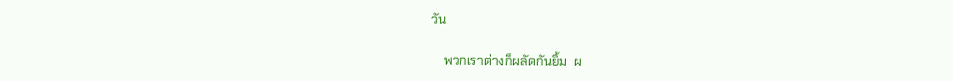วัน

    พวกเราต่างก็ผลัดกันยิ้ม  ผ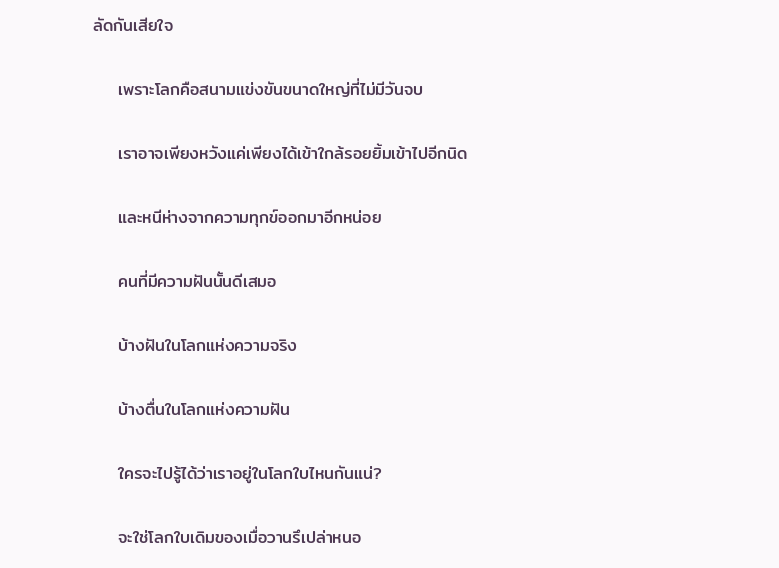ลัดกันเสียใจ

    เพราะโลกคือสนามแข่งขันขนาดใหญ่ที่ไม่มีวันจบ

    เราอาจเพียงหวังแค่เพียงได้เข้าใกล้รอยยิ้มเข้าไปอีกนิด

    และหนีห่างจากความทุกข์ออกมาอีกหน่อย

    คนที่มีความฝันนั้นดีเสมอ

    บ้างฝันในโลกแห่งความจริง

    บ้างตื่นในโลกแห่งความฝัน

    ใครจะไปรู้ได้ว่าเราอยู่ในโลกใบไหนกันแน่?

    จะใช่โลกใบเดิมของเมื่อวานรึเปล่าหนอ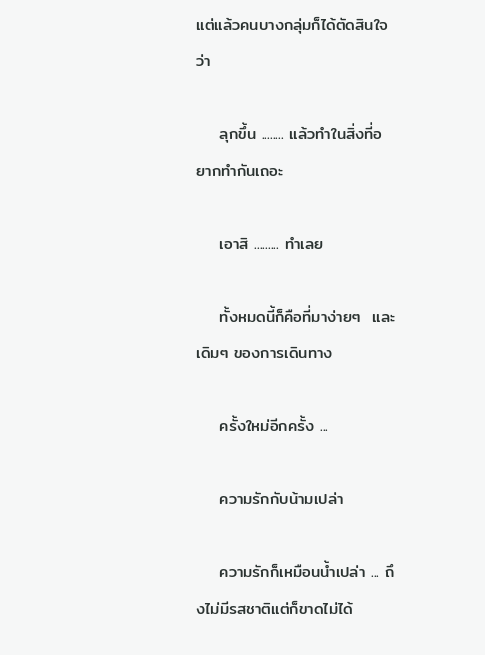แต่แล้วคนบางกลุ่มก็ได้ตัดสินใจว่า

    ลุกขึ้น ........ แล้วทำในสิ่งที่อยากทำกันเถอะ

    เอาสิ ......... ทำเลย

    ทั้งหมดนี้ก็คือที่มาง่ายๆ  และเดิมๆ ของการเดินทาง

    ครั้งใหม่อีกครั้ง ...

    ความรักกับน้ามเปล่า

    ความรักก็เหมือนน้ำเปล่า ... ถึงไม่มีรสชาติแต่ก็ขาดไม่ได้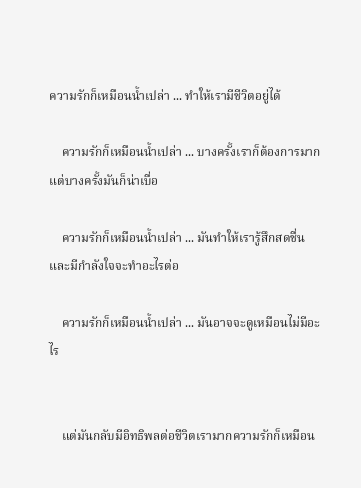ความรักก็เหมือนน้ำเปล่า ... ทำให้เรามีชีวิตอยู่ได้

    ความรักก็เหมือนน้ำเปล่า ... บางครั้งเราก็ต้องการมากแต่บางครั้งมันก็น่าเบื่อ

    ความรักก็เหมือนน้ำเปล่า ... มันทำให้เรารู้สึกสดชื่นและมีกำลังใจจะทำอะไรต่อ

    ความรักก็เหมือนน้ำเปล่า ... มันอาจจะดูเหมือนไม่มีอะไร


    แต่มันกลับมีอิทธิพลต่อชีวิตเรามากความรักก็เหมือน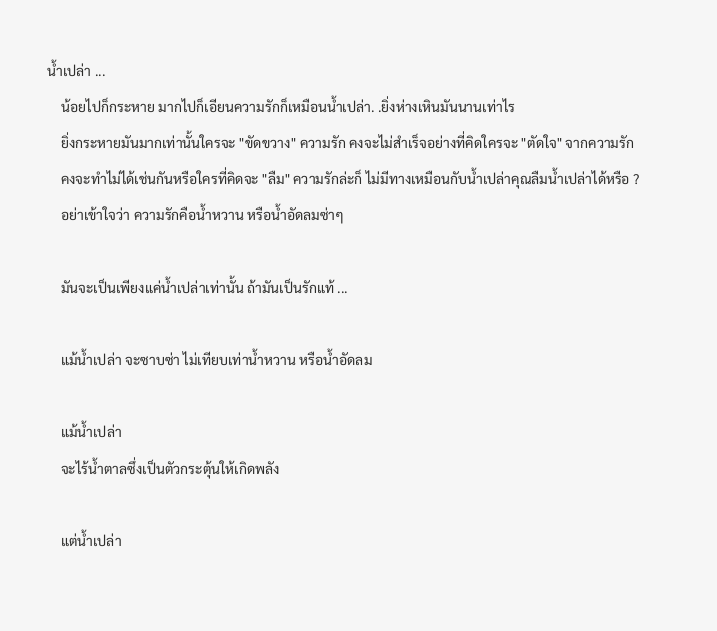น้ำเปล่า ...
    น้อยไปก็กระหาย มากไปก็เอียนความรักก็เหมือนน้ำเปล่า. .ยิ่งห่างเหินมันนานเท่าไร
    ยิ่งกระหายมันมากเท่านั้นใครจะ "ขัดขวาง" ความรัก คงจะไม่สำเร็จอย่างที่คิดใครจะ "ตัดใจ" จากความรัก
    คงจะทำไม่ได้เช่นกันหรือใครที่คิดจะ "ลืม" ความรักล่ะก็ ไม่มีทางเหมือนกับน้ำเปล่าคุณลืมน้ำเปล่าได้หรือ ?
    อย่าเข้าใจว่า ความรักคือน้ำหวาน หรือน้ำอัดลมซ่าๆ

    มันจะเป็นเพียงแค่น้ำเปล่าเท่านั้น ถ้ามันเป็นรักแท้ ...

    แม้น้ำเปล่า จะซาบซ่า ไม่เทียบเท่าน้ำหวาน หรือน้ำอัดลม

    แม้น้ำเปล่า
    จะไร้น้ำตาลซึ่งเป็นตัวกระตุ้นให้เกิดพลัง

    แต่น้ำเปล่า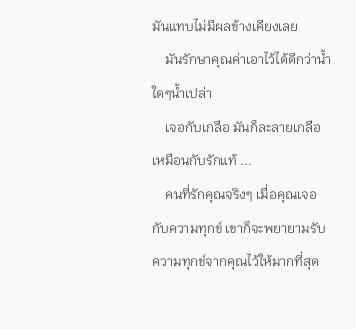มันแทบไม่มีผลข้างเคียงเลย
    มันรักษาคุณค่าเอาไว้ได้ดีกว่าน้ำใดๆน้ำเปล่า
    เจอกับเกลือ มันก็ละลายเกลือ เหมือนกับรักแท้ ...
    คนที่รักคุณจริงๆ เมื่อคุณเจอกับความทุกข์ เขาก็จะพยายามรับความทุกข์จากคุณไว้ให้มากที่สุด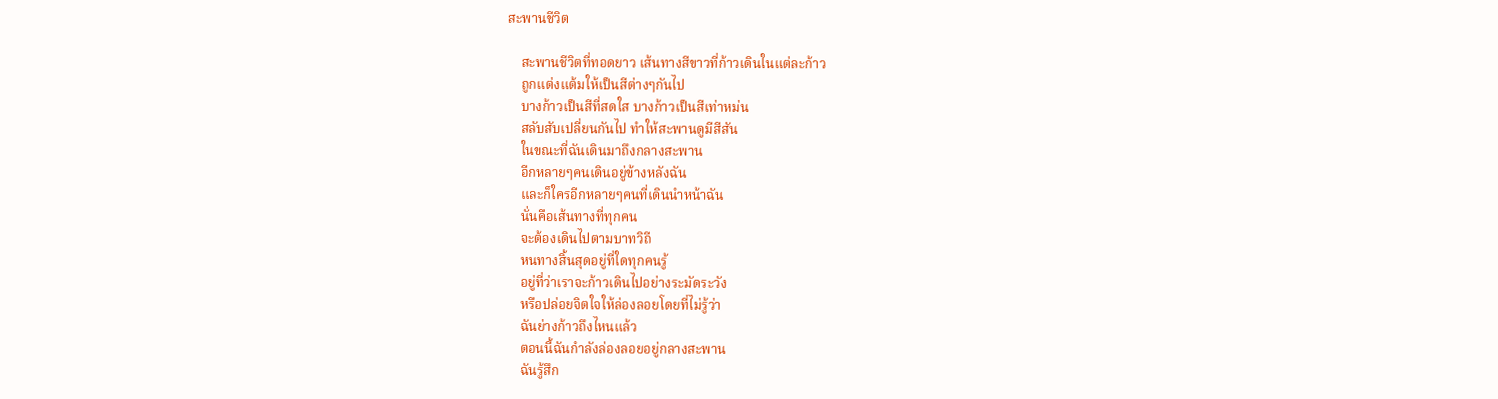สะพานชีวิต

    สะพานชีวิตที่ทอดยาว เส้นทางสีขาวที่ก้าวเดินในแต่ละก้าว
    ถูกแต่งแต้มให้เป็นสีต่างๆกันไป
    บางก้าวเป็นสีที่สดใส บางก้าวเป็นสีเท่าหม่น
    สลับสับเปลี่ยนกันไป ทำให้สะพานดูมีสีสัน
    ในขณะที่ฉันเดินมาถึงกลางสะพาน
    อีกหลายๆคนเดินอยู่ข้างหลังฉัน
    และก็ใครอีกหลายๆคนที่เดินนำหน้าฉัน
    นั่นคือเส้นทางที่ทุกคน
    จะต้องเดินไปตามบาทวิถี
    หนทางสิ้นสุดอยู่ที่ใดทุกคนรู้
    อยู่ที่ว่าเราจะก้าวเดินไปอย่างระมัดระวัง
    หรือปล่อยจิตใจให้ล่องลอยโดยที่ไม่รู้ว่า
    ฉันย่างก้าวถึงไหนแล้ว
    ตอนนี้ฉันกำลังล่องลอยอยู่กลางสะพาน
    ฉันรู้สึก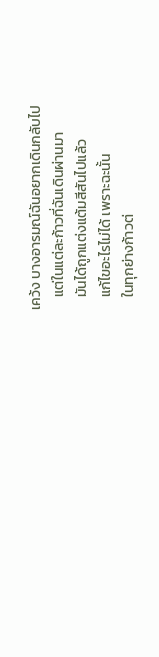เคว้ง บางอารมณ์ฉันอยากเดินกลับไป
    แต่ในแต่ละก้าวที่ฉันเดินผ่านมา
    มันได้ถูกแต่งแต้มสีสันไปแล้ว
    แก้ไขอะไรไม่ได้ เพราะฉะนั้น
    ในทุกย่างก้าวต่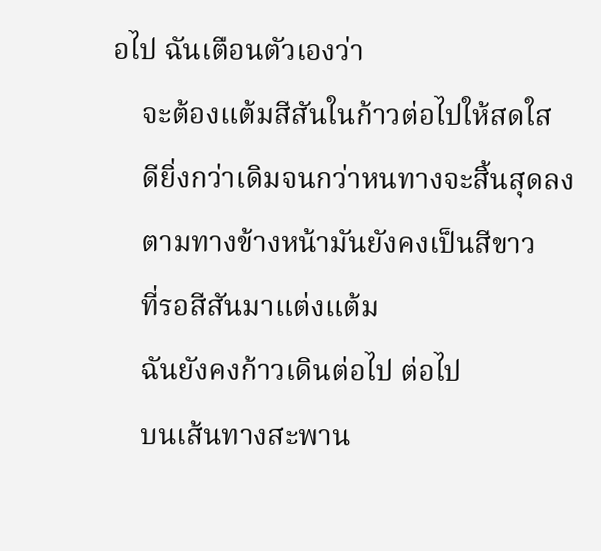อไป ฉันเตือนตัวเองว่า
    จะต้องแต้มสีสันในก้าวต่อไปให้สดใส
    ดียิ่งกว่าเดิมจนกว่าหนทางจะสิ้นสุดลง
    ตามทางข้างหน้ามันยังคงเป็นสีขาว
    ที่รอสีสันมาแต่งแต้ม
    ฉันยังคงก้าวเดินต่อไป ต่อไป
    บนเส้นทางสะพาน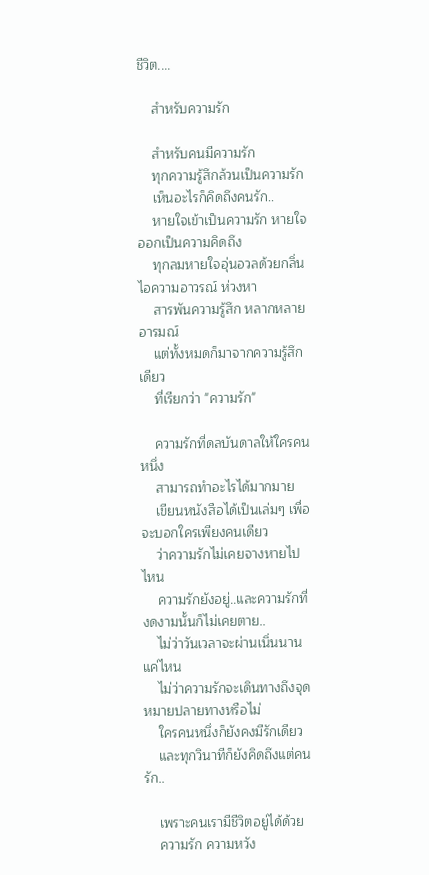ชีวิต....

    สำหรับความรัก

    สำหรับคนมีความรัก
    ทุกความรู้สึกล้วนเป็นความรัก
    เห็นอะไรก็คิดถึงคนรัก..
    หายใจเข้าเป็นความรัก หายใจออกเป็นความคิดถึง
    ทุกลมหายใจอุ่นอวลด้วยกลิ่นไอความอาวรณ์ ห่วงหา
    สารพันความรู้สึก หลากหลายอารมณ์
    แต่ทั้งหมดก็มาจากความรู้สึกเดียว
    ที่เรียกว่า "ความรัก"

    ความรักที่ดลบันดาลให้ใครคนหนึ่ง
    สามารถทำอะไรได้มากมาย
    เขียนหนังสือได้เป็นเล่มๆ เพื่อจะบอกใครเพียงคนเดียว
    ว่าความรักไม่เคยจางหายไปไหน
    ความรักยังอยู่..และความรักที่งดงามนั้นก็ไม่เคยตาย..
    ไม่ว่าวันเวลาจะผ่านเนิ่นนานแค่ไหน
    ไม่ว่าความรักจะเดินทางถึงจุดหมายปลายทางหรือไม่
    ใครคนหนึ่งก็ยังคงมีรักเดียว
    และทุกวินาทีก็ยังคิดถึงแต่คนรัก..

    เพราะคนเรามีชีวิตอยู่ได้ด้วย
    ความรัก ความหวัง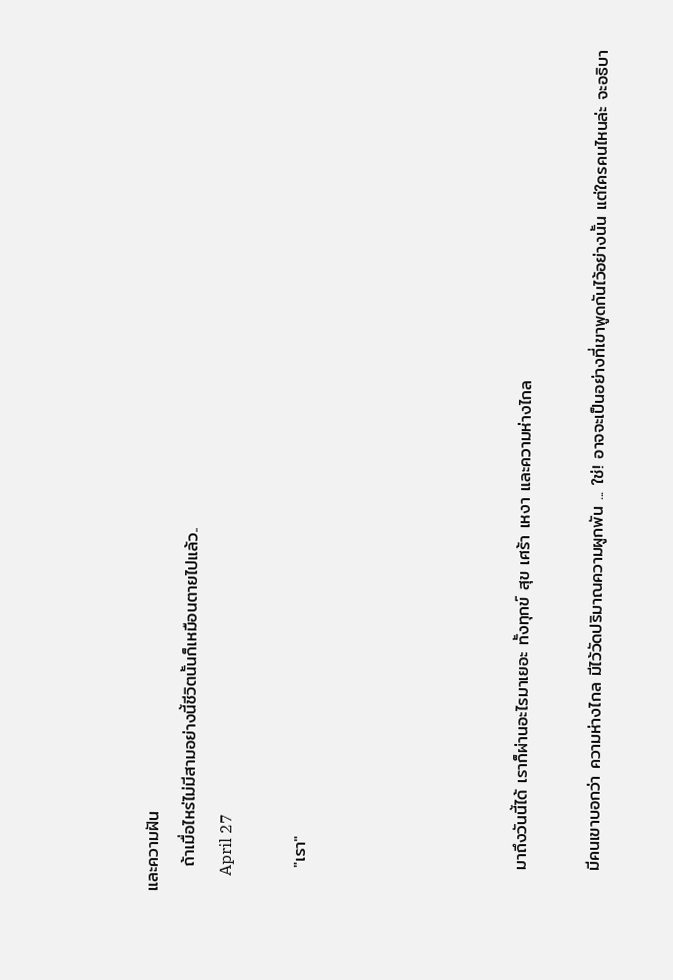และความฝัน
    ถ้าเมื่อไหร่ไม่มีสามอย่างนี้ชีวิตนั้นก็เหมือนตายไปแล้ว..
    April 27

    "เรา"





    มาถึงวันนี้ได้ เราก็ผ่านอะไรมาเยอะ ทั้งทุกข์ สุข เศร้า เหงา และความห่างไกล

    มีคนเขาบอกว่า ความห่างไกล มีไว้วัดปริมาณความผูกพัน ... ใช่! อาจจะเป็นอย่างที่เขาพูดกันไว้อย่างนั้น แต่ใครคนไหนล่ะ จะอธิบา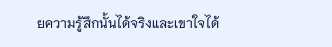ยความรู้สึกนั้นได้จริงและเขาใจได้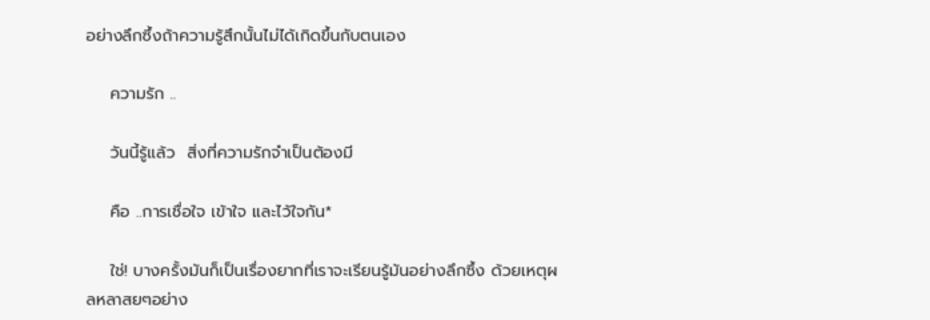อย่างลึกซึ้งถ้าความรู้สึกนั้นไม่ได้เกิดขึ้นกับตนเอง

    ความรัก ..

    วันนี้รู้แล้ว  สิ่งที่ความรักจำเป็นต้องมี

    คือ ..การเชื่อใจ เข้าใจ และไว้ใจกัน*

    ใช่! บางครั้งมันก็เป็นเรื่องยากที่เราจะเรียนรู้มันอย่างลึกซึ้ง ด้วยเหตุผลหลาสยๆอย่าง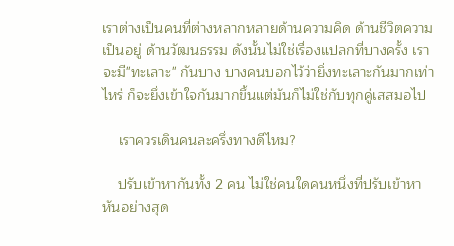เราต่างเป็นคนที่ต่างหลากหลายด้านความคิด ด้านชีวิตความเป็นอยู่ ด้านวัฒนธรรม ดังนั้นไม่ใช่เรื่องแปลกที่บางครั้ง เราจะมี"ทะเลาะ" กันบาง บางคนบอกไว้ว่ายิ่งทะเลาะกันมากเท่าไหร่ ก็จะยึ่งเข้าใจกันมากขึ้นแต่มันก็ไม่ใช่กับทุกคู่เสสมอไป

    เราควรเดินคนละครึ่งทางดีไหม?

    ปรับเข้าหากันทั้ง 2 คน ไม่ใช่คนใดคนหนึ่งที่ปรับเข้าหาหันอย่างสุด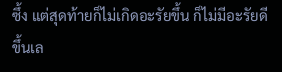ซึ้ง แต่สุดท้ายก็ไม่เกิดอะรัยขึ้น ก็ไม่มีอะรัยดีขึ้นเล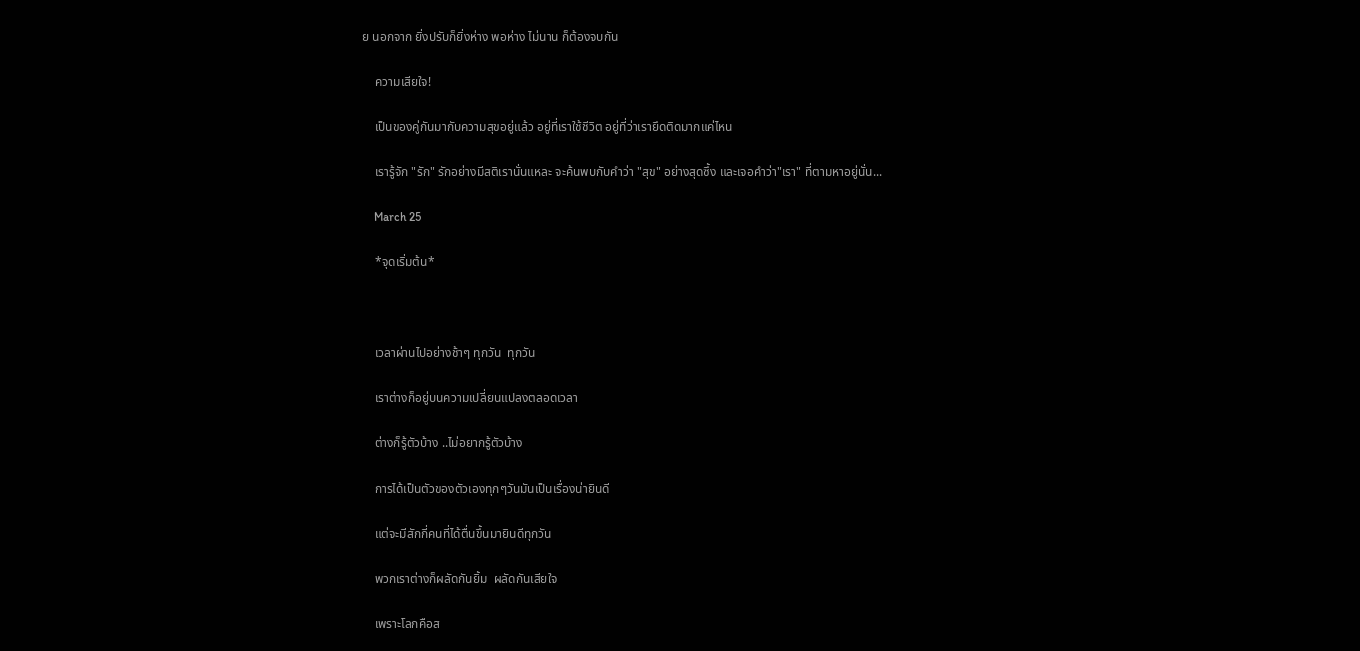ย นอกจาก ยิ่งปรับก็ยิ่งห่าง พอห่าง ไม่นาน ก็ต้องจบกัน

    ความเสียใจ!

    เป็นของคู่กันมากับความสุขอยู่แล้ว อยู่ที่เราใช้ชีวิต อยู่ที่ว่าเรายึดติดมากแค่ไหน

    เรารู้จัก "รัก" รักอย่างมีสติเรานั่นแหละ จะค้นพบกับคำว่า "สุข" อย่างสุดซึ้ง และเจอคำว่า"เรา" ที่ตามหาอยู่นั่น...

    March 25

    *จุดเริ่มต้น*



    เวลาผ่านไปอย่างช้าๆ ทุกวัน  ทุกวัน

    เราต่างก็อยู่บนความเปลี่ยนแปลงตลอดเวลา

    ต่างก็รู้ตัวบ้าง ..ไม่อยากรู้ตัวบ้าง

    การได้เป็นตัวของตัวเองทุกๆวันมันเป็นเรื่องน่ายินดี

    แต่จะมีสักกี่คนที่ได้ตื่นขึ้นมายินดีทุกวัน

    พวกเราต่างก็ผลัดกันยิ้ม  ผลัดกันเสียใจ

    เพราะโลกคือส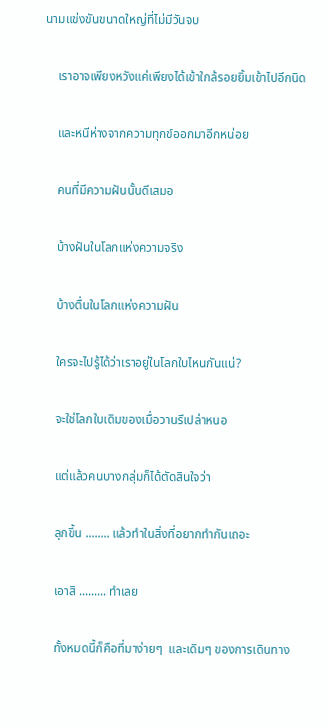นามแข่งขันขนาดใหญ่ที่ไม่มีวันจบ

    เราอาจเพียงหวังแค่เพียงได้เข้าใกล้รอยยิ้มเข้าไปอีกนิด

    และหนีห่างจากความทุกข์ออกมาอีกหน่อย

    คนที่มีความฝันนั้นดีเสมอ

    บ้างฝันในโลกแห่งความจริง

    บ้างตื่นในโลกแห่งความฝัน

    ใครจะไปรู้ได้ว่าเราอยู่ในโลกใบไหนกันแน่?

    จะใช่โลกใบเดิมของเมื่อวานรึเปล่าหนอ

    แต่แล้วคนบางกลุ่มก็ได้ตัดสินใจว่า

    ลุกขึ้น ........ แล้วทำในสิ่งที่อยากทำกันเถอะ

    เอาสิ ......... ทำเลย

    ทั้งหมดนี้ก็คือที่มาง่ายๆ  และเดิมๆ ของการเดินทาง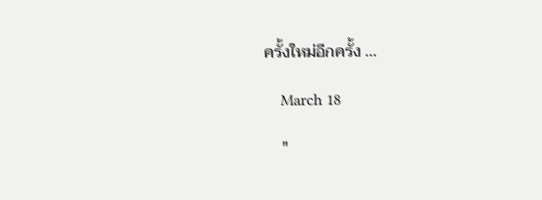ครั้งใหม่อีกครั้ง ...

    March 18

    "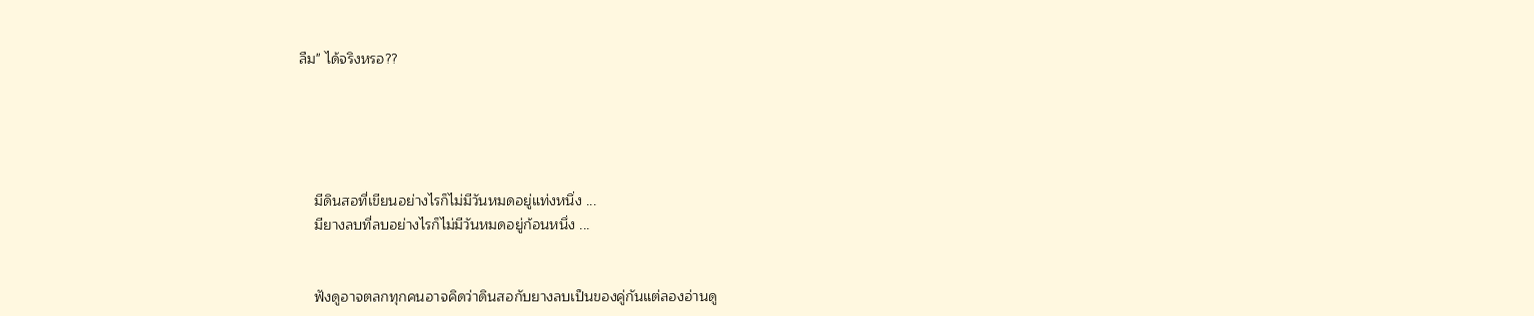ลืม" ได้จริงหรอ??





    มีดินสอที่เขียนอย่างไรก็ไม่มีวันหมดอยู่แท่งหนึ่ง ...
    มียางลบที่ลบอย่างไรก็ไม่มีวันหมดอยู่ก้อนหนึ่ง ...


    ฟังดูอาจตลกทุกคนอาจคิดว่าดินสอกับยางลบเป็นของคู่กันแต่ลองอ่านดู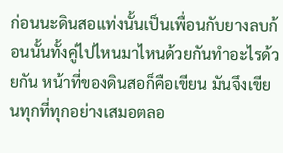ก่อนนะดินสอแท่งนั้นเป็นเพื่อนกับยางลบก้อนนั้นทั้งคู่ไปไหนมาไหนด้วยกันทำอะไรด้วยกัน หน้าที่ของดินสอก็คือเขียน มันจึงเขียนทุกที่ทุกอย่างเสมอตลอ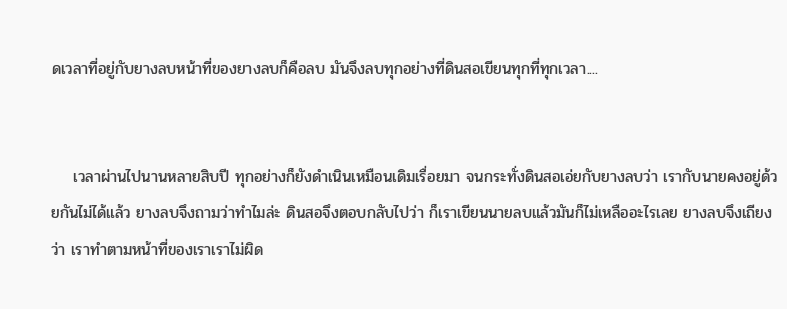ดเวลาที่อยู่กับยางลบหน้าที่ของยางลบก็คือลบ มันจึงลบทุกอย่างที่ดินสอเขียนทุกที่ทุกเวลา....


    เวลาผ่านไปนานหลายสิบปี ทุกอย่างก็ยังดำเนินเหมือนเดิมเรื่อยมา จนกระทั่งดินสอเอ่ยกับยางลบว่า เรากับนายคงอยู่ด้วยกันไม่ได้แล้ว ยางลบจึงถามว่าทำไมล่ะ ดินสอจึงตอบกลับไปว่า ก็เราเขียนนายลบแล้วมันก็ไม่เหลืออะไรเลย ยางลบจึงเถียงว่า เราทำตามหน้าที่ของเราเราไม่ผิด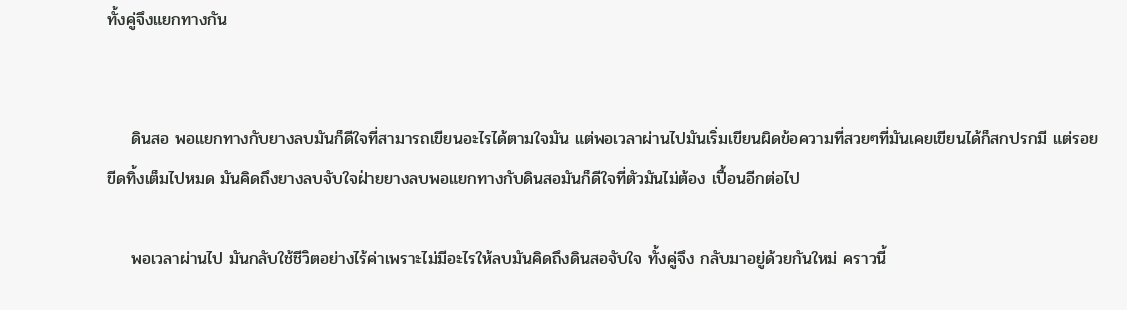ทั้งคู่จึงแยกทางกัน


    ดินสอ พอแยกทางกับยางลบมันก็ดีใจที่สามารถเขียนอะไรได้ตามใจมัน แต่พอเวลาผ่านไปมันเริ่มเขียนผิดข้อความที่สวยๆที่มันเคยเขียนได้ก็สกปรกมี แต่รอยขีดทิ้งเต็มไปหมด มันคิดถึงยางลบจับใจฝ่ายยางลบพอแยกทางกับดินสอมันก็ดีใจที่ตัวมันไม่ต้อง เปื้อนอีกต่อไป

    พอเวลาผ่านไป มันกลับใช้ชีวิตอย่างไร้ค่าเพราะไม่มีอะไรให้ลบมันคิดถึงดินสอจับใจ ทั้งคู่จึง กลับมาอยู่ด้วยกันใหม่ คราวนี้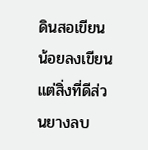ดินสอเขียนน้อยลงเขียนแต่สิ่งที่ดีส่วนยางลบ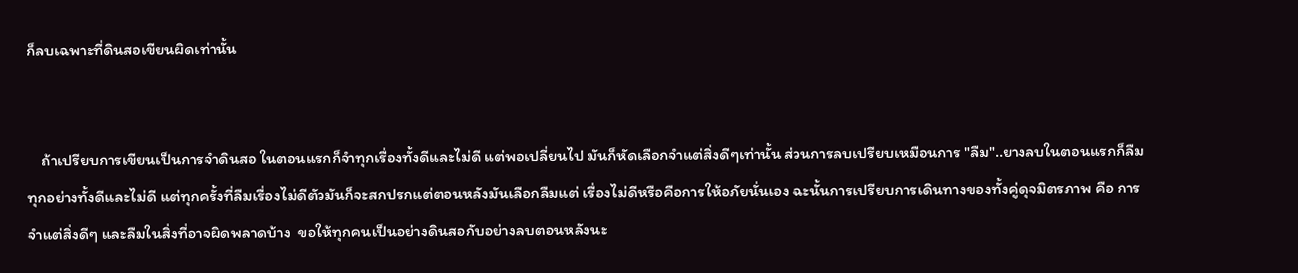ก็ลบเฉพาะที่ดินสอเขียนผิดเท่านั้น


    ถ้าเปรียบการเขียนเป็นการจำดินสอ ในตอนแรกก็จำทุกเรื่องทั้งดีและไม่ดี แต่พอเปลี่ยนไป มันก็หัดเลือกจำแต่สิ่งดีๆเท่านั้น ส่วนการลบเปรียบเหมือนการ "ลืม"..ยางลบในตอนแรกก็ลืมทุกอย่างทั้งดีและไม่ดี แต่ทุกครั้งที่ลืมเรื่องไม่ดีตัวมันก็จะสกปรกแต่ตอนหลังมันเลือกลืมแต่ เรื่องไม่ดีหรือคือการให้อภัยนั่นเอง ฉะนั้นการเปรียบการเดินทางของทั้งคู่ดุจมิตรภาพ คือ การจำแต่สิ่งดีๆ และลืมในสิ่งที่อาจผิดพลาดบ้าง  ขอให้ทุกคนเป็นอย่างดินสอกับอย่างลบตอนหลังนะ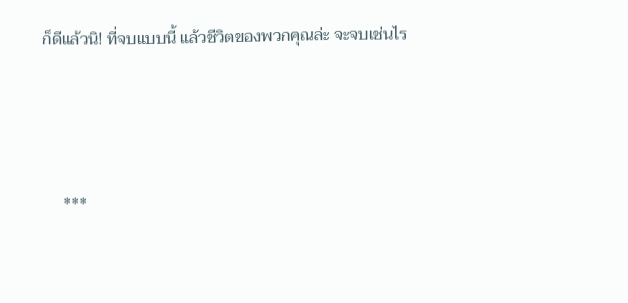ก็ดีแล้วนิ! ที่จบแบบนี้ แล้วชีวิตของพวกคุณล่ะ จะจบเช่นไร



     ***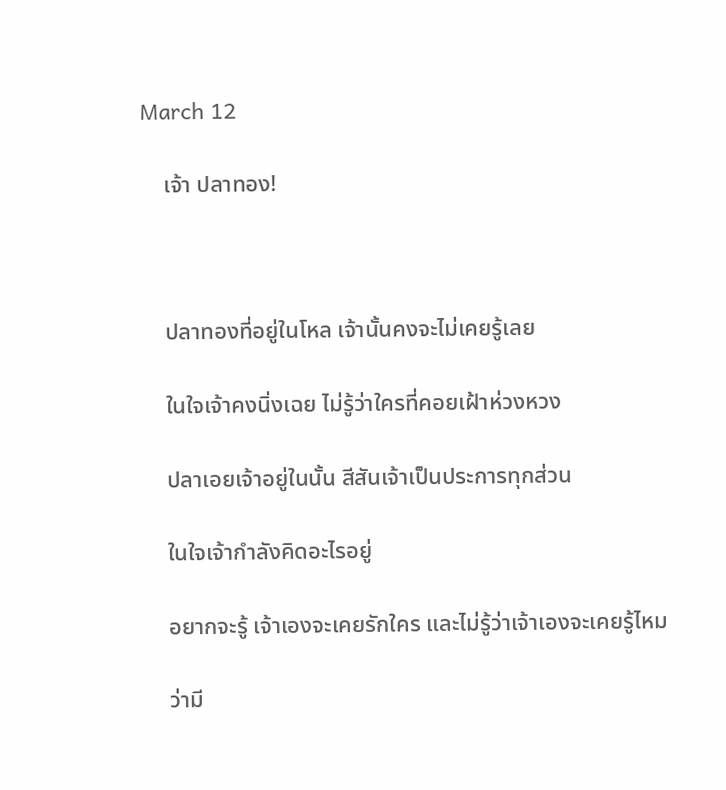March 12

    เจ้า ปลาทอง!



    ปลาทองที่อยู่ในโหล เจ้านั้นคงจะไม่เคยรู้เลย

    ในใจเจ้าคงนิ่งเฉย ไม่รู้ว่าใครที่คอยเฝ้าห่วงหวง

    ปลาเอยเจ้าอยู่ในนั้น สีสันเจ้าเป็นประการทุกส่วน

    ในใจเจ้ากำลังคิดอะไรอยู่

    อยากจะรู้ เจ้าเองจะเคยรักใคร และไม่รู้ว่าเจ้าเองจะเคยรู้ไหม

    ว่ามี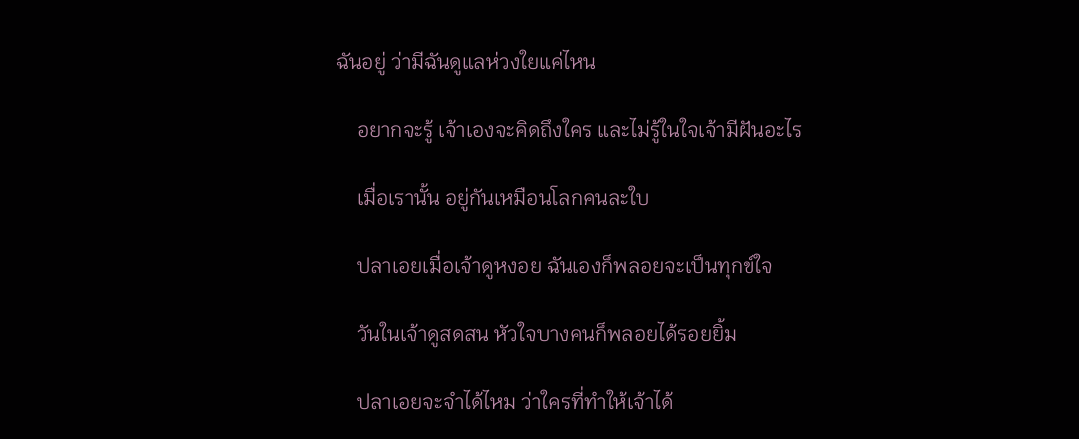ฉันอยู่ ว่ามีฉันดูแลห่วงใยแค่ไหน

    อยากจะรู้ เจ้าเองจะคิดถึงใคร และไม่รู้ในใจเจ้ามีฝันอะไร

    เมื่อเรานั้น อยู่กันเหมือนโลกคนละใบ

    ปลาเอยเมื่อเจ้าดูหงอย ฉันเองก็พลอยจะเป็นทุกข์ใจ

    วันในเจ้าดูสดสน หัวใจบางคนก็พลอยได้รอยยิ้ม

    ปลาเอยจะจำได้ไหม ว่าใครที่ทำให้เจ้าได้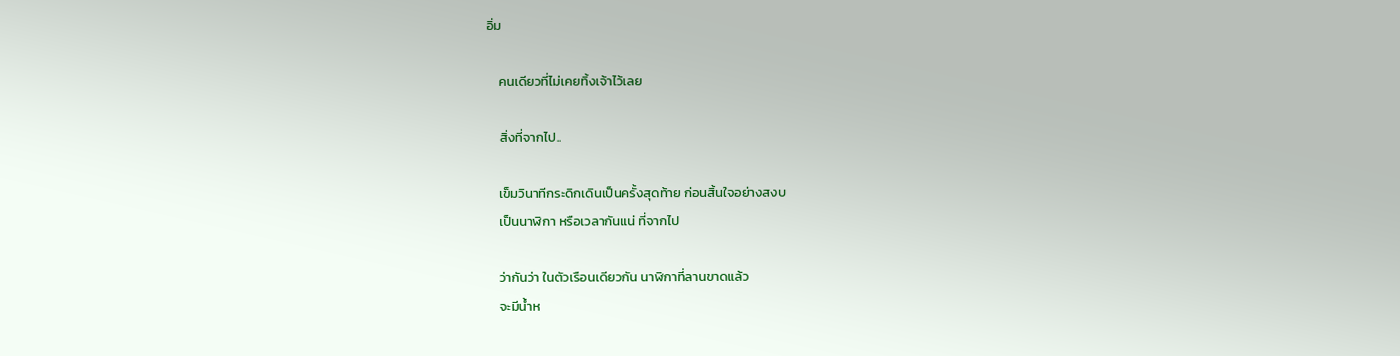อิ่ม

    คนเดียวที่ไม่เคยทิ้งเจ้าไว้เลย

    สิ่งที่จากไป..

    เข็มวินาทีกระดิกเดินเป็นครั้งสุดท้าย ก่อนสิ้นใจอย่างสงบ
    เป็นนาฬิกา หรือเวลากันแน่ ที่จากไป

    ว่ากันว่า ในตัวเรือนเดียวกัน นาฬิกาที่ลานขาดแล้ว
    จะมีน้ำห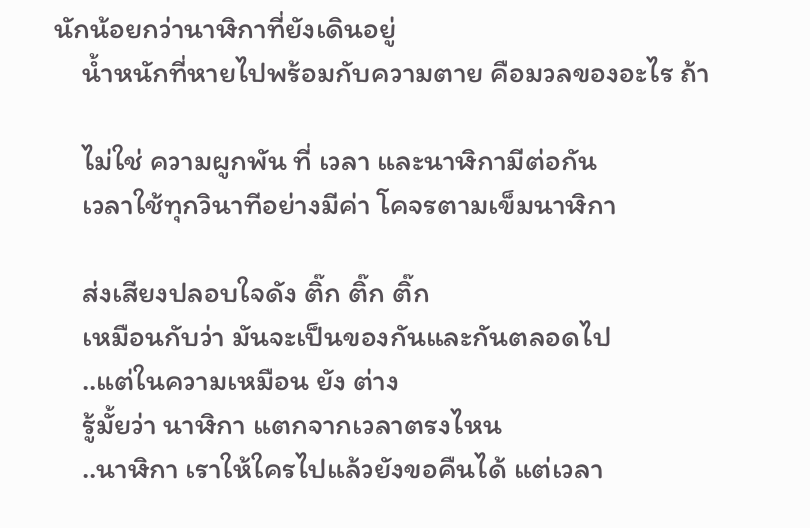นักน้อยกว่านาฬิกาที่ยังเดินอยู่
    น้ำหนักที่หายไปพร้อมกับความตาย คือมวลของอะไร ถ้า

    ไม่ใช่ ความผูกพัน ที่ เวลา และนาฬิกามีต่อกัน
    เวลาใช้ทุกวินาทีอย่างมีค่า โคจรตามเข็มนาฬิกา

    ส่งเสียงปลอบใจดัง ติ๊ก ติ๊ก ติ๊ก
    เหมือนกับว่า มันจะเป็นของกันและกันตลอดไป
    ..แต่ในความเหมือน ยัง ต่าง
    รู้มั้ยว่า นาฬิกา แตกจากเวลาตรงไหน
    ..นาฬิกา เราให้ใครไปแล้วยังขอคืนได้ แต่เวลา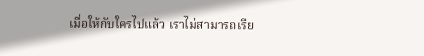เมื่อให้กับใครไปแล้ว เราไม่สามารถเรีย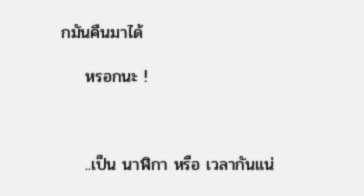กมันคืนมาได้

    หรอกนะ !



    ..เป็น นาฬิกา หรือ เวลากันแน่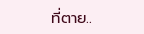ที่ตาย..